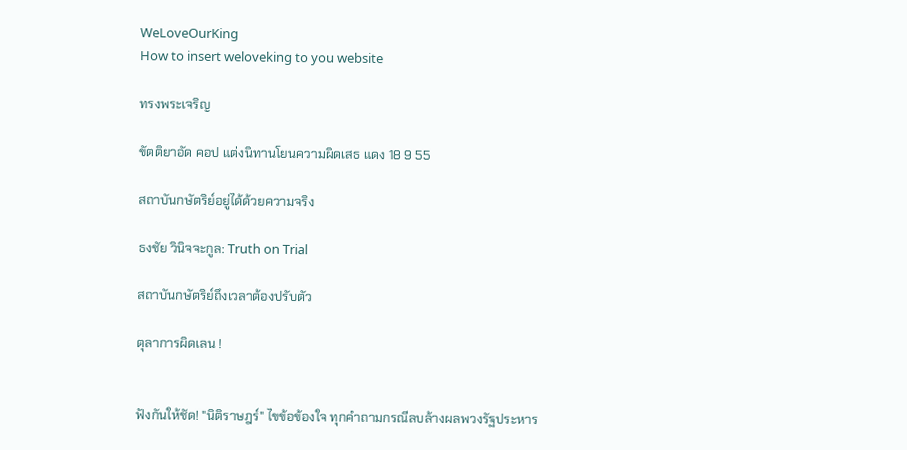WeLoveOurKing
How to insert weloveking to you website

ทรงพระเจริญ

ขัตติยาอัด คอป แต่งนิทานโยนความผิดเสธ แดง 18 9 55

สถาบันกษัตริย์อยู่ได้ด้วยความจริง

ธงชัย วินิจจะกูล: Truth on Trial

สถาบันกษัตริย์ถึงเวลาต้องปรับตัว

ตุลาการผิดเลน !


ฟังกันให้ชัด! "นิติราษฎร์" ไขข้อข้องใจ ทุกคำถามกรณีลบล้างผลพวงรัฐประหาร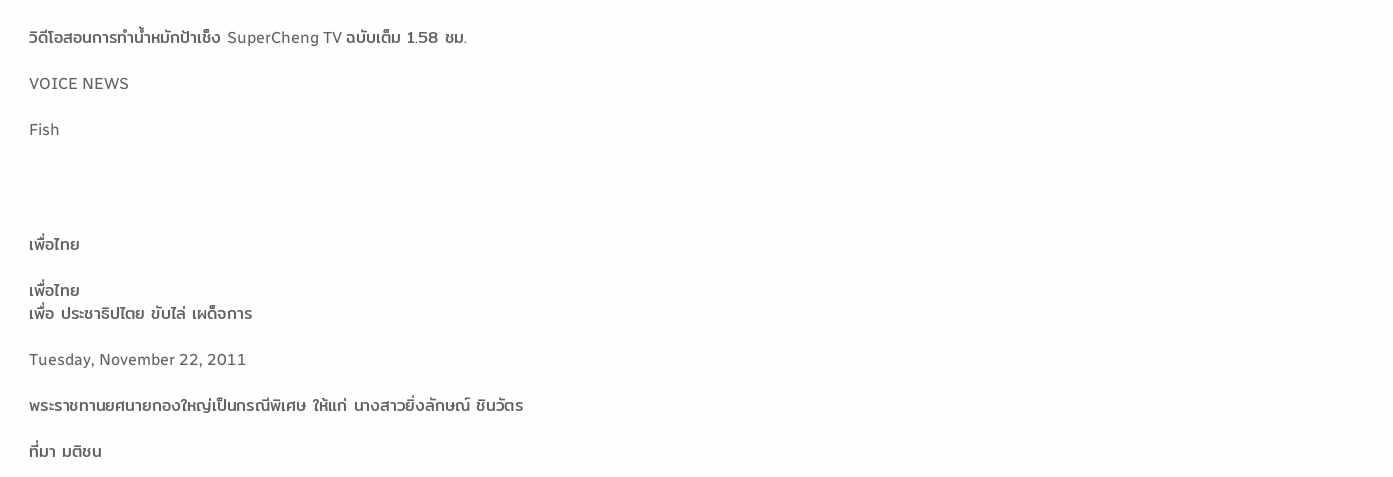วิดีโอสอนการทำน้ำหมักป้าเช็ง SuperCheng TV ฉบับเต็ม 1.58 ชม.

VOICE NEWS

Fish




เพื่อไทย

เพื่อไทย
เพื่อ ประชาธิปไตย ขับไล่ เผด็จการ

Tuesday, November 22, 2011

พระราชทานยศนายกองใหญ่เป็นกรณีพิเศษ ให้แก่ นางสาวยิ่งลักษณ์ ชินวัตร

ที่มา มติชน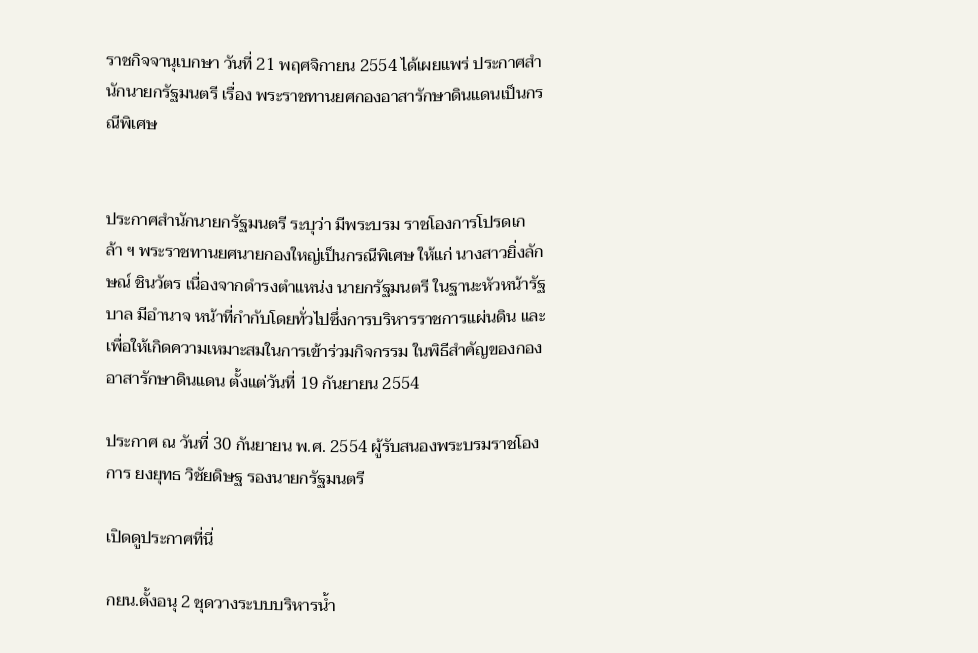ราชกิจจานุเบกษา วันที่ 21 พฤศจิกายน 2554 ได้เผยแพร่ ประกาศสำนักนายกรัฐมนตรี เรื่อง พระราชทานยศกองอาสารักษาดินแดนเป็นกรณีพิเศษ


ประกาศสำนักนายกรัฐมนตรี ระบุว่า มีพระบรม ราชโองการโปรดเกล้า ฯ พระราชทานยศนายกองใหญ่เป็นกรณีพิเศษ ให้แก่ นางสาวยิ่งลักษณ์ ชินวัตร เนื่องจากดำรงตำแหน่ง นายกรัฐมนตรี ในฐานะหัวหน้ารัฐบาล มีอำนาจ หน้าที่กำกับโดยทั่วไปซึ่งการบริหารราชการแผ่นดิน และเพื่อให้เกิดความเหมาะสมในการเข้าร่วมกิจกรรม ในพิธีสำคัญของกองอาสารักษาดินแดน ตั้งแต่วันที่ 19 กันยายน 2554

ประกาศ ณ วันที่ 30 กันยายน พ.ศ. 2554 ผู้รับสนองพระบรมราชโองการ ยงยุทธ วิชัยดิษฐ รองนายกรัฐมนตรี

เปิดดูประกาศที่นี่

กยน.ตั้งอนุ 2 ชุดวางระบบบริหารน้ำ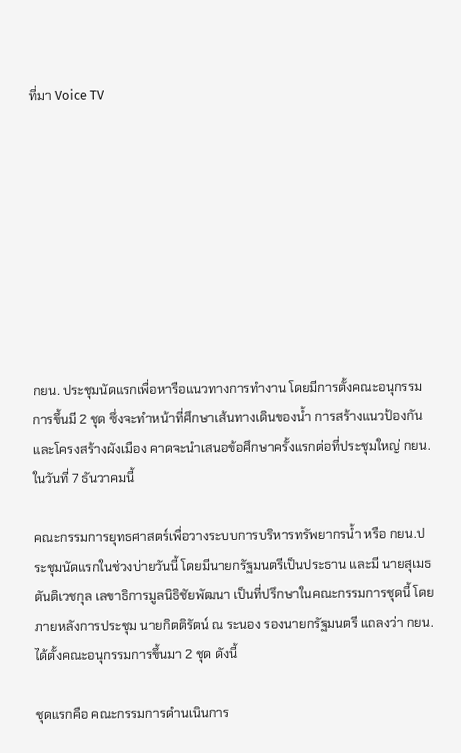ที่มา Voice TV









กยน. ประชุมนัดแรกเพื่อหารือแนวทางการทำงาน โดยมีการตั้งคณะอนุกรรมการขึ้นมี 2 ชุด ซึ่งจะทำหน้าที่ศึกษาเส้นทางเดินของน้ำ การสร้างแนวป้องกัน และโครงสร้างผังเมือง คาดจะนำเสนอข้อศึกษาครั้งแรกต่อที่ประชุมใหญ่ กยน.ในวันที่ 7 ธันวาคมนี้

คณะกรรมการยุทธศาสตร์เพื่อวางระบบการบริหารทรัพยากรน้ำ หรือ กยน.ประชุมนัดแรกในช่วงบ่ายวันนี้ โดยมีนายกรัฐมนตรีเป็นประธาน และมี นายสุเมธ ตันติเวชกุล เลขาธิการมูลนิธิชัยพัฒนา เป็นที่ปรึกษาในคณะกรรมการชุดนี้ โดยภายหลังการประชุม นายกิตติรัตน์ ณ ระนอง รองนายกรัฐมนตรี แถลงว่า กยน.ได้ตั้งคณะอนุกรรมการขึ้นมา 2 ชุด ดังนี้

ชุดแรกคือ คณะกรรมการดำนเนินการ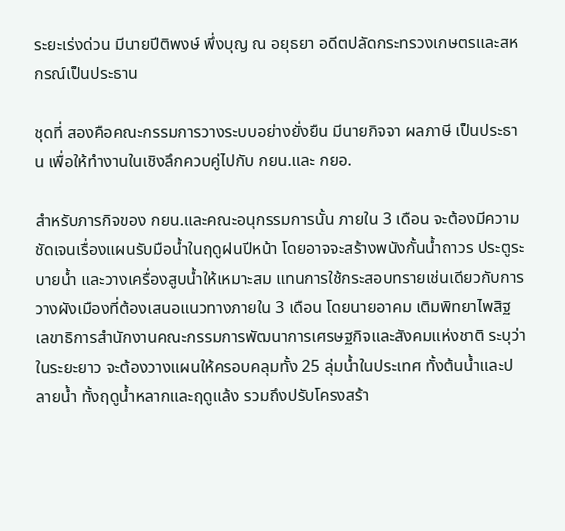ระยะเร่งด่วน มีนายปีติพงษ์ พึ่งบุญ ณ อยุธยา อดีตปลัดกระทรวงเกษตรและสหกรณ์เป็นประธาน

ชุดที่ สองคือคณะกรรมการวางระบบอย่างยั่งยืน มีนายกิจจา ผลภาษี เป็นประธาน เพื่อให้ทำงานในเชิงลึกควบคู่ไปกับ กยน.และ กยอ.

สำหรับภารกิจของ กยน.และคณะอนุกรรมการนั้น ภายใน 3 เดือน จะต้องมีความชัดเจนเรื่องแผนรับมือน้ำในฤดูฝนปีหน้า โดยอาจจะสร้างพนังกั้นน้ำถาวร ประตูระบายน้ำ และวางเครื่องสูบน้ำให้เหมาะสม แทนการใช้กระสอบทรายเช่นเดียวกับการวางผังเมืองที่ต้องเสนอแนวทางภายใน 3 เดือน โดยนายอาคม เติมพิทยาไพสิฐ เลขาธิการสำนักงานคณะกรรมการพัฒนาการเศรษฐกิจและสังคมแห่งชาติ ระบุว่า ในระยะยาว จะต้องวางแผนให้ครอบคลุมทั้ง 25 ลุ่มน้ำในประเทศ ทั้งต้นน้ำและปลายน้ำ ทั้งฤดูน้ำหลากและฤดูแล้ง รวมถึงปรับโครงสร้า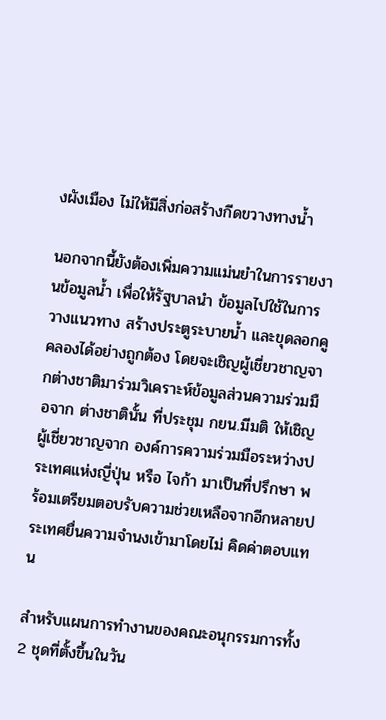งผังเมือง ไม่ให้มีสิ่งก่อสร้างกีดขวางทางน้ำ

นอกจากนี้ยังต้องเพิ่มความแม่นยำในการรายงานข้อมูลน้ำ เพื่อให้รัฐบาลนำ ข้อมูลไปใช้ในการวางแนวทาง สร้างประตูระบายน้ำ และขุดลอกคูคลองได้อย่างถูกต้อง โดยจะเชิญผู้เชี่ยวชาญจากต่างชาติมาร่วมวิเคราะห์ข้อมูลส่วนความร่วมมือจาก ต่างชาตินั้น ที่ประชุม กยน.มีมติ ให้เชิญผู้เชี่ยวชาญจาก องค์การความร่วมมือระหว่างประเทศแห่งญี่ปุ่น หรือ ไจก้า มาเป็นที่ปรึกษา พร้อมเตรียมตอบรับความช่วยเหลือจากอีกหลายประเทศยื่นความจำนงเข้ามาโดยไม่ คิดค่าตอบแทน

สำหรับแผนการทำงานของคณะอนุกรรมการทั้ง 2 ชุดที่ตั้งขึ้นในวัน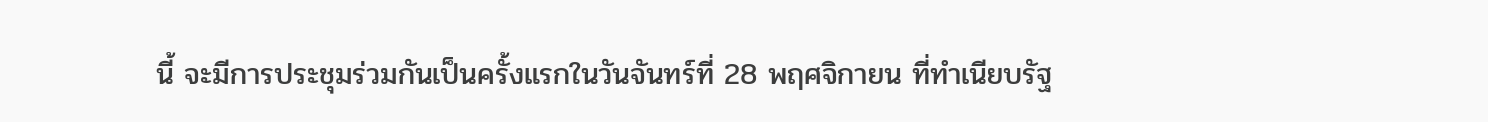นี้ จะมีการประชุมร่วมกันเป็นครั้งแรกในวันจันทร์ที่ 28 พฤศจิกายน ที่ทำเนียบรัฐ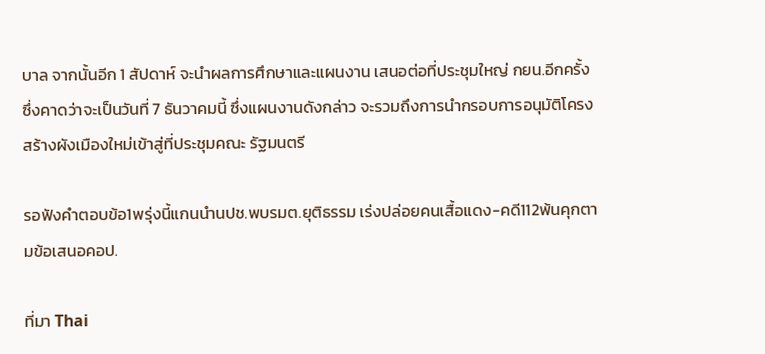บาล จากนั้นอีก 1 สัปดาห์ จะนำผลการศึกษาและแผนงาน เสนอต่อที่ประชุมใหญ่ กยน.อีกครั้ง ซึ่งคาดว่าจะเป็นวันที่ 7 ธันวาคมนี้ ซึ่งแผนงานดังกล่าว จะรวมถึงการนำกรอบการอนุมัติโครงสร้างผังเมืองใหม่เข้าสู่ที่ประชุมคณะ รัฐมนตรี

รอฟังคำตอบข้อ1พรุ่งนี้แกนนำนปช.พบรมต.ยุติธรรม เร่งปล่อยคนเสื้อแดง-คดี112พ้นคุกตามข้อเสนอคอป.

ที่มา Thai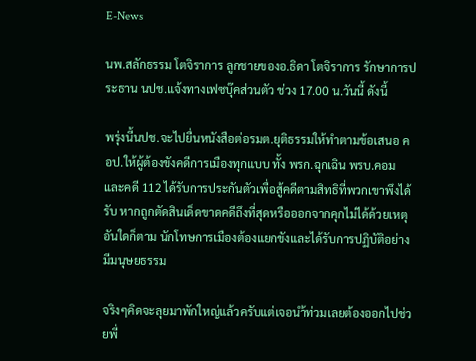E-News

นพ.สลักธรรม โตจิราการ ลูกชายของอ.ธิดา โตจิราการ รักษาการประธาน นปช.แจ้งทางเฟซบุ๊คส่วนตัว ช่วง 17.00 น.วันนี้ ดังนี้

พรุ่งนี้นปช.จะไปยื่นหนังสือต่อรมต.ยุติธรรมให้ทำตามข้อเสนอ คอป.ให้ผู้ต้องขังคดีการเมืองทุกแบบ ทั้ง พรก.ฉุกเฉิน พรบ.คอม และคดี 112 ได้รับการประกันตัวเพื่อสู้คดีตามสิทธิที่พวกเขาพึงได้รับ หากถูกตัดสินเด็ดขาดคดีถึงที่สุดหรือออกจากคุกไม่ได้ด้วยเหตุอันใดก็ตาม นักโทษการเมืองต้องแยกขังและได้รับการปฏิบัติอย่างมีมนุษยธรรม

จริงๆคิดจะลุยมาพักใหญ่แล้วครับแต่เจอนำ้ท่วมเลยต้องออกไปช่วยพี่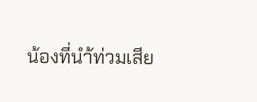น้องที่นำ้ท่วมเสีย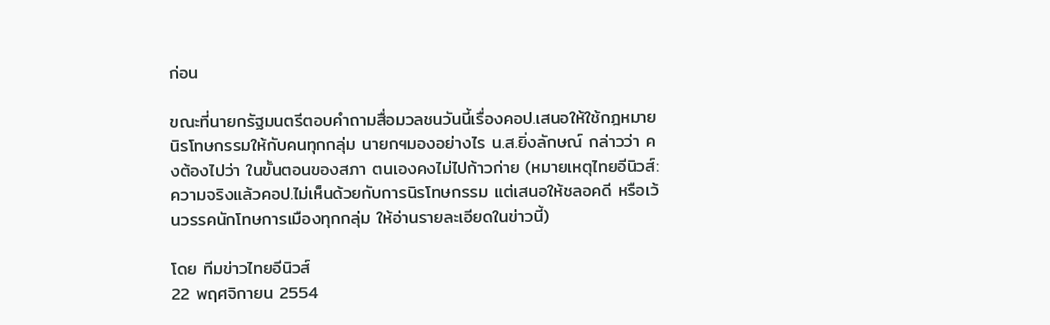ก่อน

ขณะที่นายกรัฐมนตรีตอบคำถามสื่อมวลชนวันนี้เรื่องคอป.เสนอให้ใช้กฎหมาย นิรโทษกรรมให้กับคนทุกกลุ่ม นายกฯมองอย่างไร น.ส.ยิ่งลักษณ์ กล่าวว่า คงต้องไปว่า ในขั้นตอนของสภา ตนเองคงไม่ไปก้าวก่าย (หมายเหตุไทยอีนิวส์:ความจริงแล้วคอป.ไม่เห็นด้วยกับการนิรโทษกรรม แต่เสนอให้ชลอคดี หรือเว้นวรรคนักโทษการเมืองทุกกลุ่ม ให้อ่านรายละเอียดในข่าวนี้)

โดย ทีมข่าวไทยอีนิวส์
22 พฤศจิกายน 2554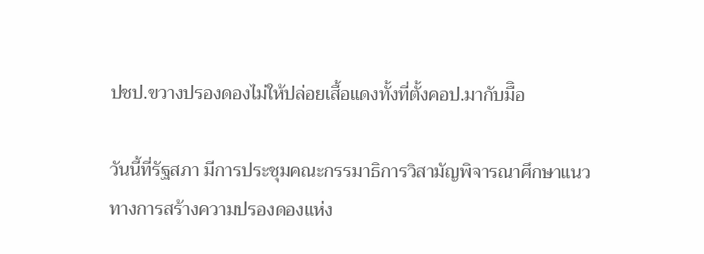ปชป.ขวางปรองดองไม่ให้ปล่อยเสื้อแดงทั้งที่ตั้งคอป.มากับมืิอ

วันนี้ที่รัฐสภา มีการประชุมคณะกรรมาธิการวิสามัญพิจารณาศึกษาแนวทางการสร้างความปรองดองแห่ง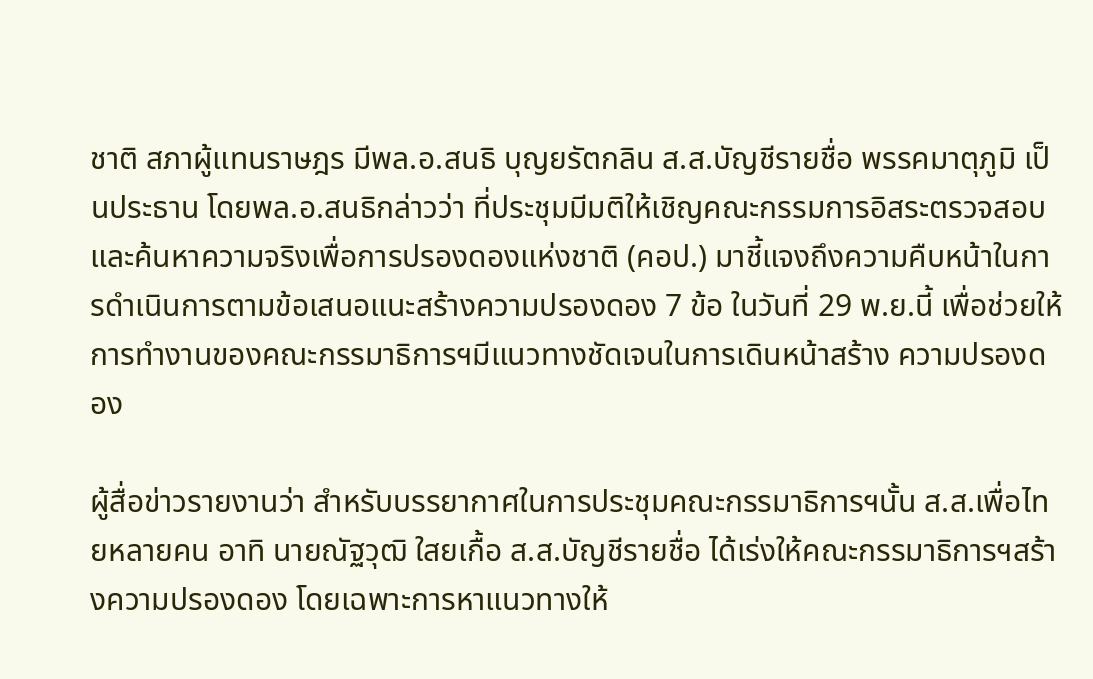ชาติ สภาผู้แทนราษฎร มีพล.อ.สนธิ บุญยรัตกลิน ส.ส.บัญชีรายชื่อ พรรคมาตุภูมิ เป็นประธาน โดยพล.อ.สนธิกล่าวว่า ที่ประชุมมีมติให้เชิญคณะกรรมการอิสระตรวจสอบ และค้นหาความจริงเพื่อการปรองดองแห่งชาติ (คอป.) มาชี้แจงถึงความคืบหน้าในการดำเนินการตามข้อเสนอแนะสร้างความปรองดอง 7 ข้อ ในวันที่ 29 พ.ย.นี้ เพื่อช่วยให้การทำงานของคณะกรรมาธิการฯมีแนวทางชัดเจนในการเดินหน้าสร้าง ความปรองดอง

ผู้สื่อข่าวรายงานว่า สำหรับบรรยากาศในการประชุมคณะกรรมาธิการฯนั้น ส.ส.เพื่อไทยหลายคน อาทิ นายณัฐวุฒิ ใสยเกื้อ ส.ส.บัญชีรายชื่อ ได้เร่งให้คณะกรรมาธิการฯสร้างความปรองดอง โดยเฉพาะการหาแนวทางให้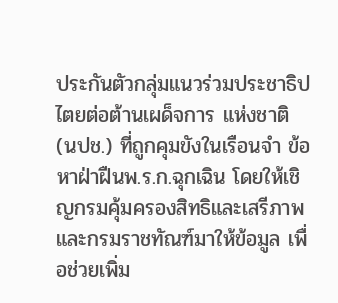ประกันตัวกลุ่มแนวร่วมประชาธิปไตยต่อต้านเผด็จการ แห่งชาติ (นปช.) ที่ถูกคุมขังในเรือนจำ ข้อหาฝ่าฝืนพ.ร.ก.ฉุกเฉิน โดยให้เชิญกรมคุ้มครองสิทธิและเสรีภาพ และกรมราชทัณฑ์มาให้ข้อมูล เพื่อช่วยเพิ่ม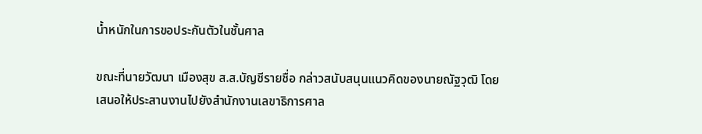น้ำหนักในการขอประกันตัวในชั้นศาล

ขณะที่นายวัฒนา เมืองสุข ส.ส.บัญชีรายชื่อ กล่าวสนับสนุนแนวคิดของนายณัฐวุฒิ โดยเสนอให้ประสานงานไปยังสำนักงานเลขาธิการศาล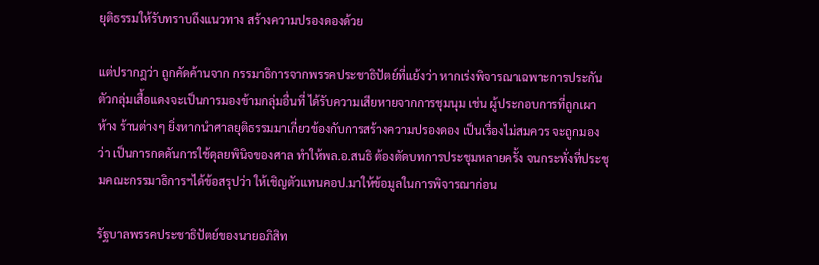ยุติธรรมให้รับทราบถึงแนวทาง สร้างความปรองดองด้วย

แต่ปรากฎว่า ถูกคัดค้านจาก กรรมาธิการจากพรรคประชาธิปัตย์ที่แย้งว่า หากเร่งพิจารณาเฉพาะการประกันตัวกลุ่มเสื้อแดงจะเป็นการมองข้ามกลุ่มอื่นที่ ได้รับความเสียหายจากการชุมนุม เช่น ผู้ประกอบการที่ถูกเผาห้าง ร้านต่างๆ ยิ่งหากนำศาลยุติธรรมมาเกี่ยวข้องกับการสร้างความปรองดอง เป็นเรื่องไม่สมควร จะถูกมองว่า เป็นการกดดันการใช้ดุลยพินิจของศาล ทำให้พล.อ.สนธิ ต้องตัดบทการประชุมหลายครั้ง จนกระทั่งที่ประชุมคณะกรรมาธิการฯได้ข้อสรุปว่า ให้เชิญตัวแทนคอป.มาให้ข้อมูลในการพิจารณาก่อน

รัฐบาลพรรคประชาธิปัตย์ของนายอภิสิท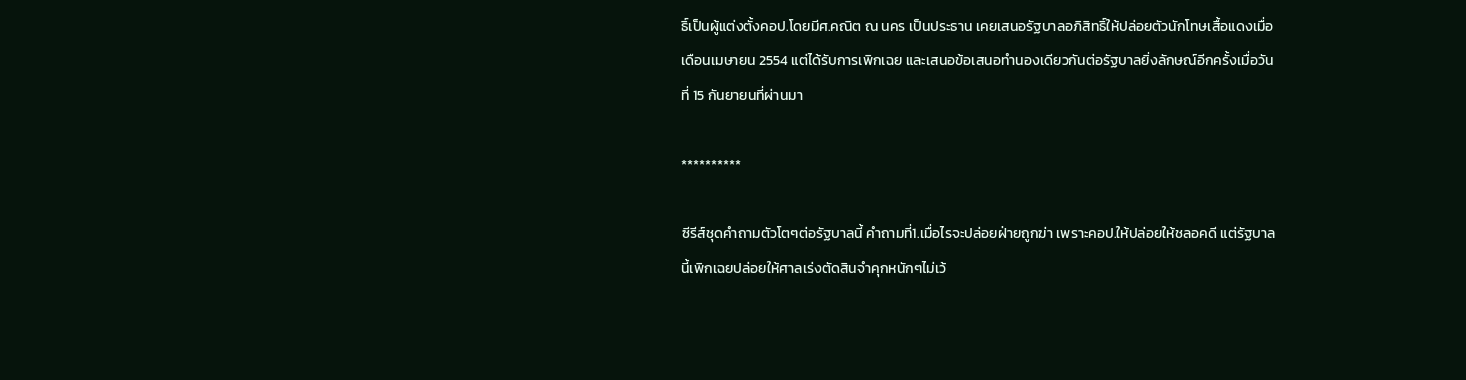ธิ์เป็นผู้แต่งตั้งคอป.โดยมีศ.คณิต ณ นคร เป็นประธาน เคยเสนอรัฐบาลอภิสิทธิ์ให้ปล่อยตัวนักโทษเสื้อแดงเมื่อเดือนเมษายน 2554 แต่ได้รับการเพิกเฉย และเสนอข้อเสนอทำนองเดียวกันต่อรัฐบาลยิ่งลักษณ์อีกครั้งเมื่อวันที่ 15 กันยายนที่ผ่านมา

**********

ซีรีส์ชุดคำถามตัวโตๆต่อรัฐบาลนี้ คำถามที่1.เมื่อไรจะปล่อยฝ่ายถูกฆ่า เพราะคอป.ให้ปล่อยให้ชลอคดี แต่รัฐบาลนี้เพิกเฉยปล่อยให้ศาลเร่งตัดสินจำคุกหนักๆไม่เว้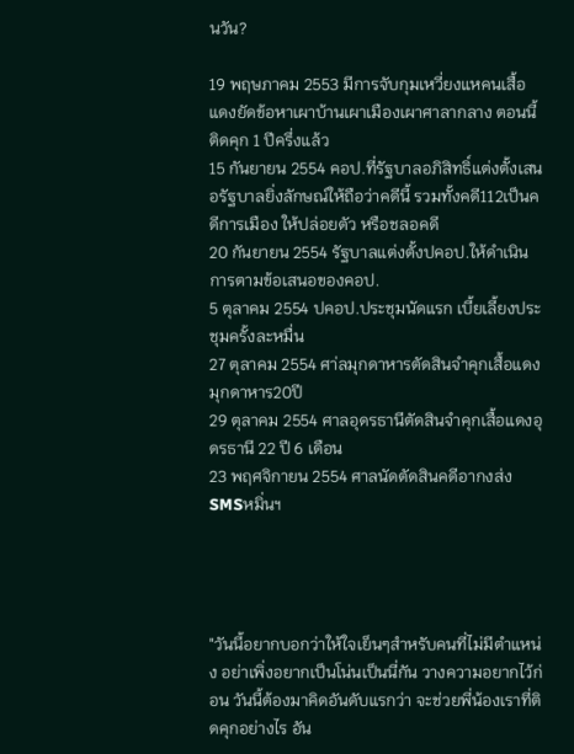นวัน?

19 พฤษภาคม 2553 มีการจับกุมเหวี่ยงแหคนเสื้อแดงยัดข้อหาเผาบ้านเผาเมืองเผาศาลากลาง ตอนนี้ติดคุก 1 ปีครึ่งแล้ว
15 กันยายน 2554 คอป.ที่รัฐบาลอภิสิทธิ์แต่งตั้งเสนอรัฐบาลยิ่งลักษณ์ให้ถือว่าคดีนี้ รวมทั้งคดี112เป็นคดีการเมือง ให้ปล่อยตัว หรือชลอคดี
20 กันยายน 2554 รัฐบาลแต่งตั้งปคอป.ให้ดำเนินการตามข้อเสนอของคอป.
5 ตุลาคม 2554 ปคอป.ประชุมนัดแรก เบี้ยเลี้ยงประชุมครั้งละหมื่น
27 ตุลาคม 2554 ศา่ลมุกดาหารตัดสินจำคุกเสื้อแดงมุกดาหาร20ปี
29 ตุลาคม 2554 ศาลอุดรธานีตัดสินจำคุกเสื้อแดงอุดรธานี 22 ปี 6 เดือน
23 พฤศจิกายน 2554 ศาลนัดตัดสินคดีอากงส่งSMSหมิ่นฯ




"วันนี้อยากบอกว่าให้ใจเย็นๆสำหรับคนที่ไม่มีตำแหน่ง อย่าเพิ่งอยากเป็นโน่นเป็นนี่กัน วางความอยากไว้ก่อน วันนี้ต้องมาคิดอันดับแรกว่า จะช่วยพี่น้องเราที่ติดคุกอย่างไร อัน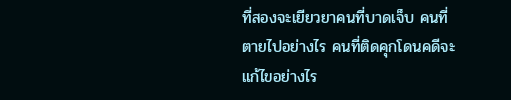ที่สองจะเยียวยาคนที่บาดเจ็บ คนที่ตายไปอย่างไร คนที่ติดคุกโดนคดีจะแก้ไขอย่างไร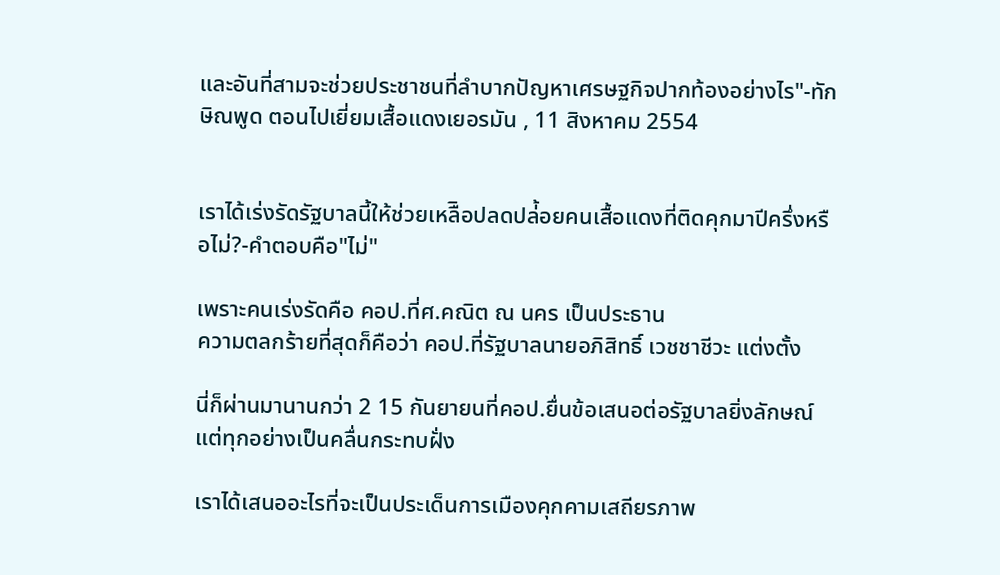และอันที่สามจะช่วยประชาชนที่ลำบากปัญหาเศรษฐกิจปากท้องอย่างไร"-ทักษิณพูด ตอนไปเยี่ยมเสื้อแดงเยอรมัน , 11 สิงหาคม 2554


เราได้เร่งรัดรัฐบาลนี้ให้ช่วยเหลืิอปลดปล่้อยคนเสื้อแดงที่ติดคุกมาปีครึ่งหรือไม่?-คำตอบคือ"ไม่"

เพราะคนเร่งรัดคือ คอป.ที่ศ.คณิต ณ นคร เป็นประธาน
ความตลกร้ายที่สุดก็คือว่า คอป.ที่รัฐบาลนายอภิสิทธิ์ เวชชาชีวะ แต่งตั้ง

นี่ก็ผ่านมานานกว่า 2 15 กันยายนที่คอป.ยื่นข้อเสนอต่อรัฐบาลยิ่งลักษณ์ แต่ทุกอย่างเป็นคลื่นกระทบฝั่ง

เราได้เสนออะไรที่จะเป็นประเด็นการเมืองคุกคามเสถียรภาพ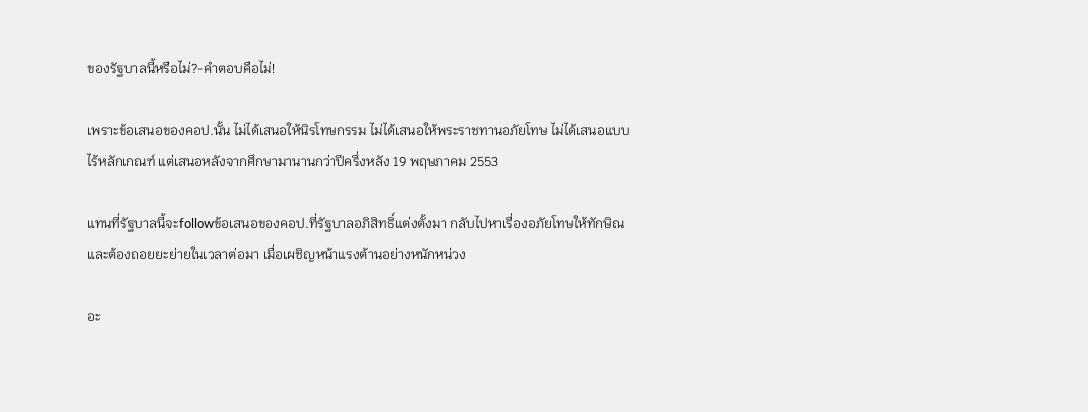ของรัฐบาลนี้หรือไม่?-คำตอบคือไม่!

เพราะข้อเสนอของคอป.นั้น ไม่ได้เสนอให้นิรโทษกรรม ไม่ได้เสนอให้พระราชทานอภัยโทษ ไม่ได้เสนอแบบไร้หลักเกณฑ์ แต่เสนอหลังจากศึกษามานานกว่าปีครึ่งหลัง 19 พฤษภาคม 2553

แทนที่รัฐบาลนี้จะfollowข้อเสนอของคอป.ที่รัฐบาลอภิสิทธิ์แต่งตั้งมา กลับไปหาเรื่องอภัยโทษให้ทักษิณ และต้องถอยยะย่ายในเวลาต่อมา เมื่อเผชิญหน้าแรงต้านอย่างหนักหน่วง

อะ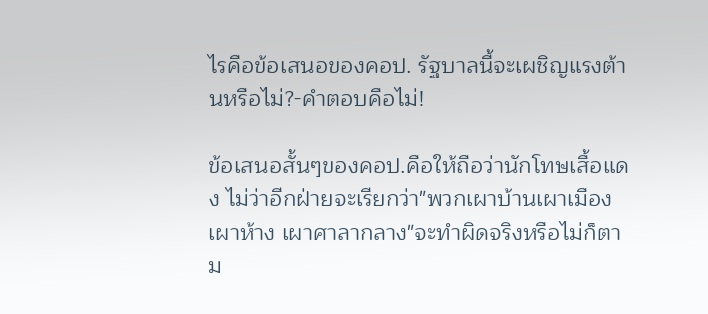ไรคือข้อเสนอของคอป. รัฐบาลนี้จะเผชิญแรงต้านหรือไม่?-คำตอบคือไม่!

ข้อเสนอสั้นๆของคอป.คือให้ถือว่านักโทษเสื้อแดง ไม่ว่าอีกฝ่ายจะเรียกว่า"พวกเผาบ้านเผาเมือง เผาห้าง เผาศาลากลาง"จะทำผิดจริงหรือไม่ก็ตาม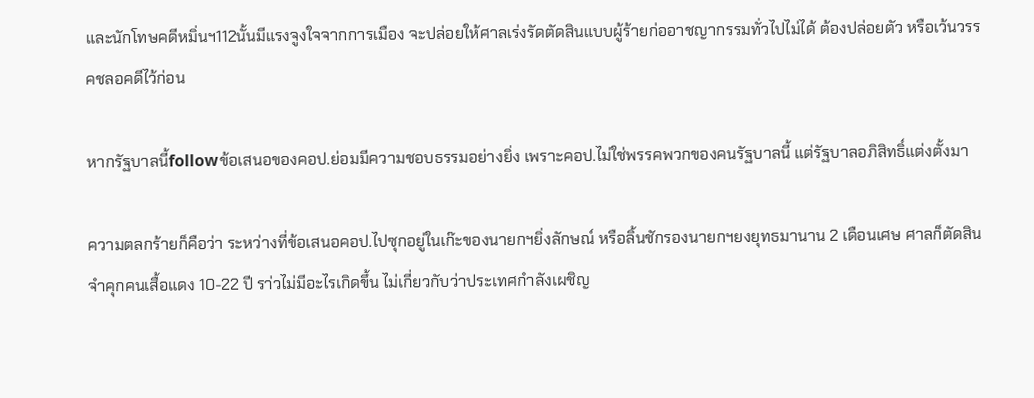และนักโทษคดีหมิ่นฯ112นั้นมีแรงจูงใจจากการเมือง จะปล่อยให้ศาลเร่งรัดตัดสินแบบผู้ร้ายก่ออาชญากรรมทั่วไปไม่ได้ ต้องปล่อยตัว หรือเว้นวรรคชลอคดีไว้ก่อน

หากรัฐบาลนี้followข้อเสนอของคอป.ย่อมมีความชอบธรรมอย่างยิ่ง เพราะคอป.ไม่ใช่พรรคพวกของคนรัฐบาลนี้ แต่รัฐบาลอภิสิทธิ์แต่งตั้งมา

ความตลกร้ายก็คือว่า ระหว่างที่ข้อเสนอคอป.ไปซุกอยู่ในเก๊ะของนายกฯยิ่งลักษณ์ หรือลิ้นชักรองนายกฯยงยุทธมานาน 2 เดือนเศษ ศาลก็ตัดสินจำคุกคนเสื้อแดง 10-22 ปี รา่วไม่มีอะไรเกิดขึ้น ไม่เกี่ยวกับว่าประเทศกำลังเผชิญ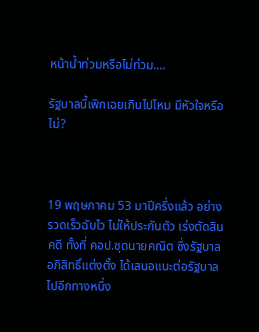หน้าน้ำท่วมหรือไม่ท่วม....

รัฐบาลนี้เพิกเฉยเกินไปไหม มีหัวใจหรือไม่?



19 พฤษภาคม 53 มาปีครึ่งแล้ว อย่างรวดเร็วฉับไว ไม่ให้ประกันตัว เร่งตัดสินคดี ทั้งที่ คอป.ชุดนายคณิต ซึ่งรัฐบาลอภิสิทธิ์แต่งตั้ง ได้เสนอแนะต่อรัฐบาลไปอีกทางหนึ่ง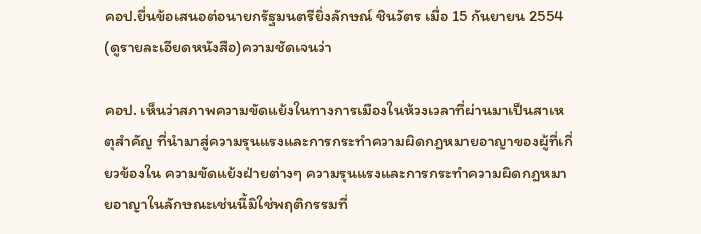คอป.ยื่นข้อเสนอต่อนายกรัฐมนตรียิ่งลักษณ์ ชินวัตร เมื่อ 15 กันยายน 2554 (ดูรายละเอียดหนังสือ)ความชัดเจนว่า

คอป. เห็นว่าสภาพความขัดแย้งในทางการเมืองในห้วงเวลาที่ผ่านมาเป็นสาเหตุสำคัญ ที่นำมาสู่ความรุนแรงและการกระทำความผิดกฎหมายอาญาของผู้ที่เกี่ยวข้องใน ความขัดแย้งฝ่ายต่างๆ ความรุนแรงและการกระทำความผิดกฎหมายอาญาในลักษณะเช่นนี้มิใช่พฤติกรรมที่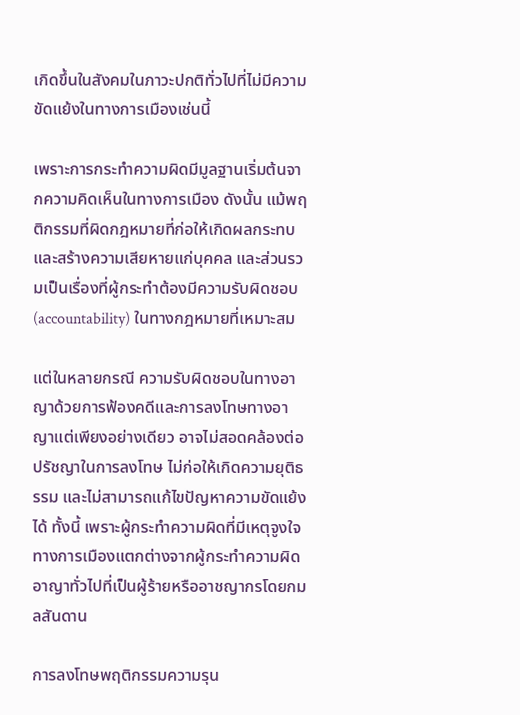เกิดขึ้นในสังคมในภาวะปกติทั่วไปที่ไม่มีความขัดแย้งในทางการเมืองเช่นนี้

เพราะการกระทำความผิดมีมูลฐานเริ่มต้นจากความคิดเห็นในทางการเมือง ดังนั้น แม้พฤติกรรมที่ผิดกฎหมายที่ก่อให้เกิดผลกระทบและสร้างความเสียหายแก่บุคคล และส่วนรวมเป็นเรื่องที่ผู้กระทำต้องมีความรับผิดชอบ (accountability) ในทางกฎหมายที่เหมาะสม

แต่ในหลายกรณี ความรับผิดชอบในทางอาญาด้วยการฟ้องคดีและการลงโทษทางอาญาแต่เพียงอย่างเดียว อาจไม่สอดคล้องต่อปรัชญาในการลงโทษ ไม่ก่อให้เกิดความยุติธรรม และไม่สามารถแก้ไขปัญหาความขัดแย้งได้ ทั้งนี้ เพราะผู้กระทำความผิดที่มีเหตุจูงใจทางการเมืองแตกต่างจากผู้กระทำความผิดอาญาทั่วไปที่เป็นผู้ร้ายหรืออาชญากรโดยกมลสันดาน

การลงโทษพฤติกรรมความรุน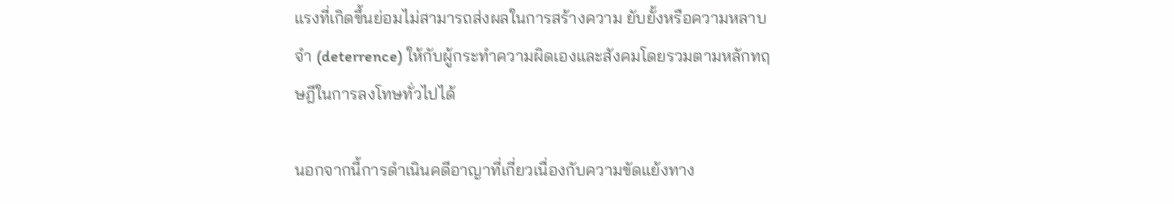แรงที่เกิดขึ้นย่อมไม่สามารถส่งผลในการสร้างความ ยับยั้งหรือความหลาบจำ (deterrence) ให้กับผู้กระทำความผิดเองและสังคมโดยรวมตามหลักทฤษฎีในการลงโทษทั่วไปได้

นอกจากนี้การดำเนินคดีอาญาที่เกี่ยวเนื่องกับความขัดแย้งทาง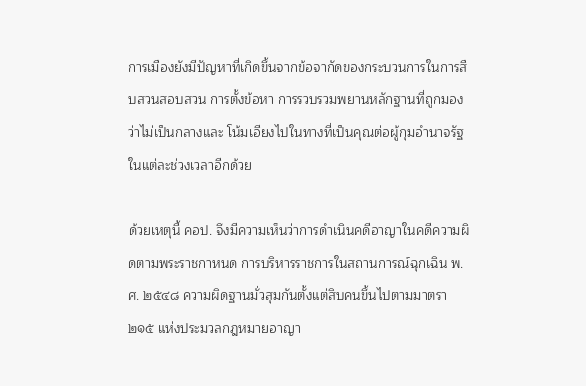การเมืองยังมีปัญหาที่เกิดขึ้นจากข้อจากัดของกระบวนการในการสืบสวนสอบสวน การตั้งข้อหา การรวบรวมพยานหลักฐานที่ถูกมองว่าไม่เป็นกลางและ โน้มเอียงไปในทางที่เป็นคุณต่อผู้กุมอำนาจรัฐในแต่ละช่วงเวลาอีกด้วย

ด้วยเหตุนี้ คอป. จึงมีความเห็นว่าการดำเนินคดีอาญาในคดีความผิดตามพระราชกาหนด การบริหารราชการในสถานการณ์ฉุกเฉิน พ.ศ. ๒๕๔๘ ความผิดฐานมั่วสุมกันตั้งแต่สิบคนขึ้นไปตามมาตรา ๒๑๕ แห่งประมวลกฎหมายอาญา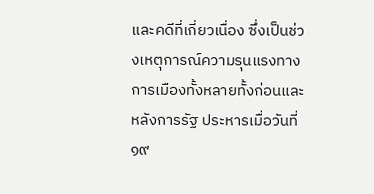และคดีที่เกี่ยวเนื่อง ซึ่งเป็นช่วงเหตุการณ์ความรุนแรงทางการเมืองทั้งหลายทั้งก่อนและหลังการรัฐ ประหารเมื่อวันที่ ๑๙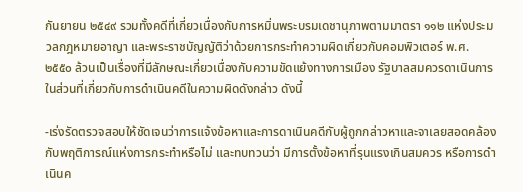กันยายน ๒๕๔๙ รวมทั้งคดีที่เกี่ยวเนื่องกับการหมิ่นพระบรมเดชานุภาพตามมาตรา ๑๑๒ แห่งประมวลกฎหมายอาญา และพระราชบัญญัติว่าด้วยการกระทำความผิดเกี่ยวกับคอมพิวเตอร์ พ.ศ. ๒๕๕๐ ล้วนเป็นเรื่องที่มีลักษณะเกี่ยวเนื่องกับความขัดแย้งทางการเมือง รัฐบาลสมควรดาเนินการในส่วนที่เกี่ยวกับการดำเนินคดีในความผิดดังกล่าว ดังนี้

-เร่งรัดตรวจสอบให้ชัดเจนว่าการแจ้งข้อหาและการดาเนินคดีกับผู้ถูกกล่าวหาและจาเลยสอดคล้องกับพฤติการณ์แห่งการกระทำหรือไม่ และทบทวนว่า มีการตั้งข้อหาที่รุนแรงเกินสมควร หรือการดำเนินค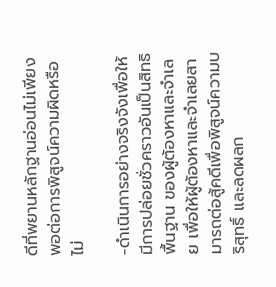ดีที่พยานหลักฐานอ่อนไม่เพียงพอต่อการพิสูจน์ความผิดหรือไม่

-ดำเนินการอย่างจริงจังเพื่อให้มีการปล่อยชั่วคราวอันเป็นสิทธิพื้นฐาน ของผู้ต้องหาและจำเลย เพื่อให้ผู้ต้องหาและจำเลยสามารถต่อสู้คดีเพื่อพิสูจน์ความบริสุทธิ์ และลดผลก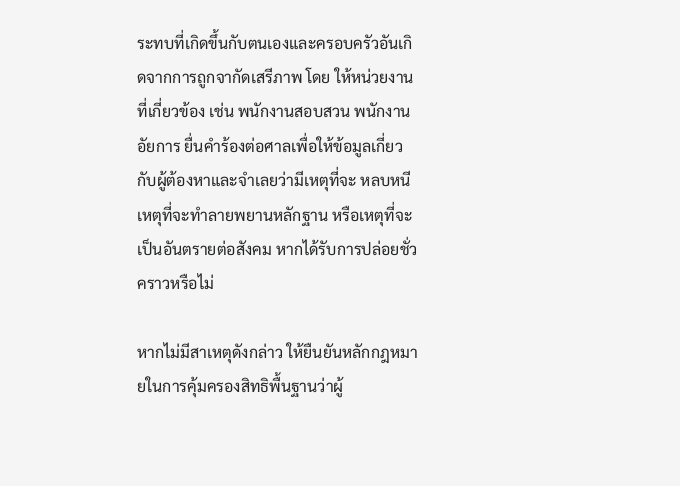ระทบที่เกิดขึ้นกับตนเองและครอบครัวอันเกิดจากการถูกจากัดเสรีภาพ โดย ให้หน่วยงานที่เกี่ยวข้อง เช่น พนักงานสอบสวน พนักงานอัยการ ยื่นคำร้องต่อศาลเพื่อให้ข้อมูลเกี่ยวกับผู้ต้องหาและจำเลยว่ามีเหตุที่จะ หลบหนี เหตุที่จะทำลายพยานหลักฐาน หรือเหตุที่จะเป็นอันตรายต่อสังคม หากได้รับการปล่อยชั่วคราวหรือไม่

หากไม่มีสาเหตุดังกล่าว ให้ยืนยันหลักกฎหมายในการคุ้มครองสิทธิพื้นฐานว่าผู้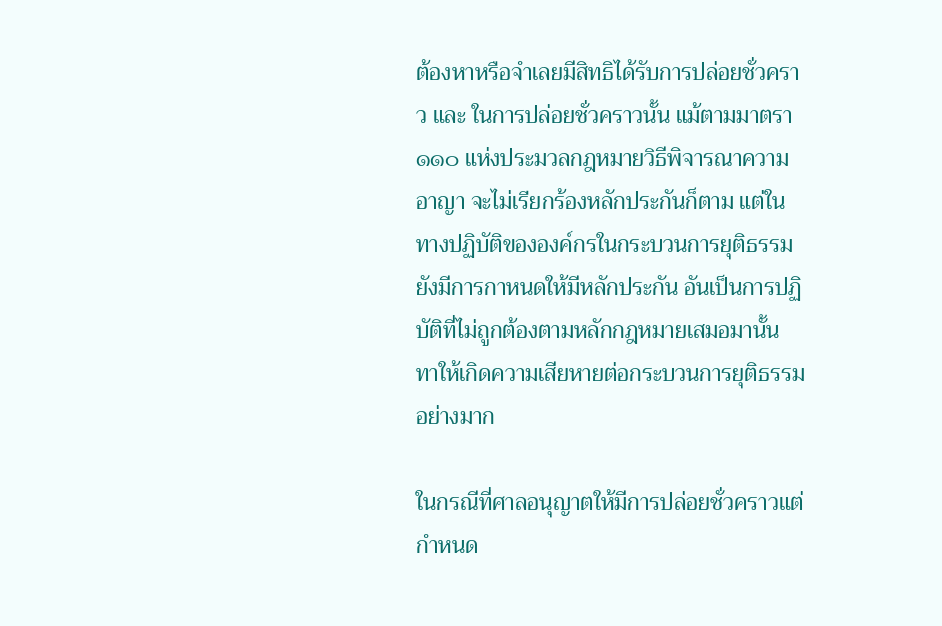ต้องหาหรือจำเลยมีสิทธิได้รับการปล่อยชั่วคราว และ ในการปล่อยชั่วคราวนั้น แม้ตามมาตรา ๑๑๐ แห่งประมวลกฎหมายวิธีพิจารณาความอาญา จะไม่เรียกร้องหลักประกันก็ตาม แต่ในทางปฏิบัติขององค์กรในกระบวนการยุติธรรมยังมีการกาหนดให้มีหลักประกัน อันเป็นการปฏิบัติที่ไม่ถูกต้องตามหลักกฎหมายเสมอมานั้น ทาให้เกิดความเสียหายต่อกระบวนการยุติธรรมอย่างมาก

ในกรณีที่ศาลอนุญาตให้มีการปล่อยชั่วคราวแต่กำหนด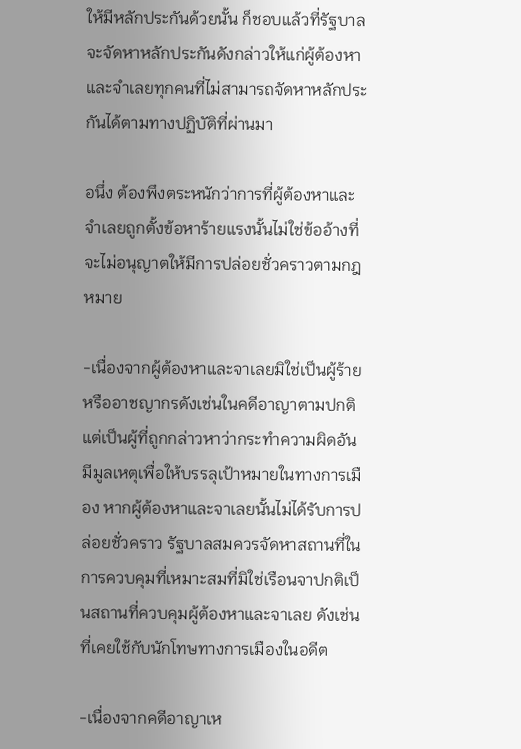ให้มีหลักประกันด้วยนั้น ก็ชอบแล้วที่รัฐบาลจะจัดหาหลักประกันดังกล่าวให้แก่ผู้ต้องหาและจำเลยทุกคนที่ไม่สามารถจัดหาหลักประกันได้ตามทางปฏิบัติที่ผ่านมา

อนึ่ง ต้องพึงตระหนักว่าการที่ผู้ต้องหาและจำเลยถูกตั้งข้อหาร้ายแรงนั้นไม่ใช่ข้ออ้างที่จะไม่อนุญาตให้มีการปล่อยชั่วคราวตามกฎหมาย

-เนื่องจากผู้ต้องหาและจาเลยมิใช่เป็นผู้ร้ายหรืออาชญากรดังเช่นในคดีอาญาตามปกติ แต่เป็นผู้ที่ถูกกล่าวหาว่ากระทำความผิดอันมีมูลเหตุเพื่อให้บรรลุเป้าหมายในทางการเมือง หากผู้ต้องหาและจาเลยนั้นไม่ได้รับการปล่อยชั่วคราว รัฐบาลสมควรจัดหาสถานที่ในการควบคุมที่เหมาะสมที่มิใช่เรือนจาปกติเป็นสถานที่ควบคุมผู้ต้องหาและจาเลย ดังเช่นที่เคยใช้กับนักโทษทางการเมืองในอดีต

-เนื่องจากคดีอาญาเห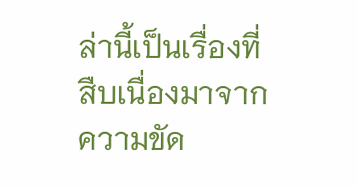ล่านี้เป็นเรื่องที่สืบเนื่องมาจากความขัด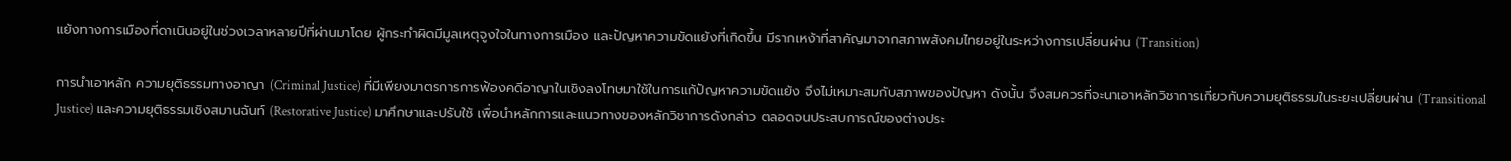แย้งทางการเมืองที่ดาเนินอยู่ในช่วงเวลาหลายปีที่ผ่านมาโดย ผู้กระทำผิดมีมูลเหตุจูงใจในทางการเมือง และปัญหาความขัดแย้งที่เกิดขึ้น มีรากเหง้าที่สาคัญมาจากสภาพสังคมไทยอยู่ในระหว่างการเปลี่ยนผ่าน (Transition)

การนำเอาหลัก ความยุติธรรมทางอาญา (Criminal Justice) ที่มีเพียงมาตรการการฟ้องคดีอาญาในเชิงลงโทษมาใช้ในการแก้ปัญหาความขัดแย้ง จึงไม่เหมาะสมกับสภาพของปัญหา ดังนั้น จึงสมควรที่จะนาเอาหลักวิชาการเกี่ยวกับความยุติธรรมในระยะเปลี่ยนผ่าน (Transitional Justice) และความยุติธรรมเชิงสมานฉันท์ (Restorative Justice) มาศึกษาและปรับใช้ เพื่อนำหลักการและแนวทางของหลักวิชาการดังกล่าว ตลอดจนประสบการณ์ของต่างประ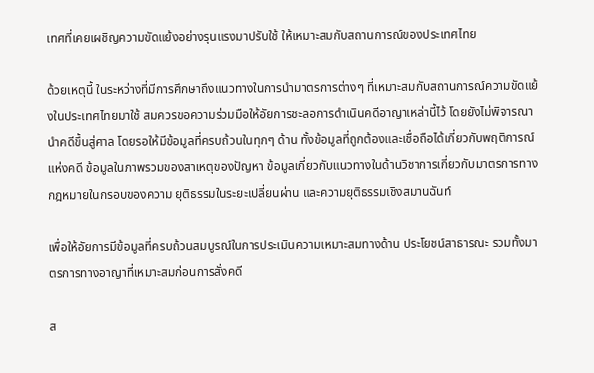เทศที่เคยเผชิญความขัดแย้งอย่างรุนแรงมาปรับใช้ ให้เหมาะสมกับสถานการณ์ของประเทศไทย

ด้วยเหตุนี้ ในระหว่างที่มีการศึกษาถึงแนวทางในการนำมาตรการต่างๆ ที่เหมาะสมกับสถานการณ์ความขัดแย้งในประเทศไทยมาใช้ สมควรขอความร่วมมือให้อัยการชะลอการดำเนินคดีอาญาเหล่านี้ไว้ โดยยังไม่พิจารณานำคดีขึ้นสู่ศาล โดยรอให้มีข้อมูลที่ครบถ้วนในทุกๆ ด้าน ทั้งข้อมูลที่ถูกต้องและเชื่อถือได้เกี่ยวกับพฤติการณ์แห่งคดี ข้อมูลในภาพรวมของสาเหตุของปัญหา ข้อมูลเกี่ยวกับแนวทางในด้านวิชาการเกี่ยวกับมาตรการทางกฎหมายในกรอบของความ ยุติธรรมในระยะเปลี่ยนผ่าน และความยุติธรรมเชิงสมานฉันท์

เพื่อให้อัยการมีข้อมูลที่ครบถ้วนสมบูรณ์ในการประเมินความเหมาะสมทางด้าน ประโยชน์สาธารณะ รวมทั้งมาตรการทางอาญาที่เหมาะสมก่อนการสั่งคดี

ส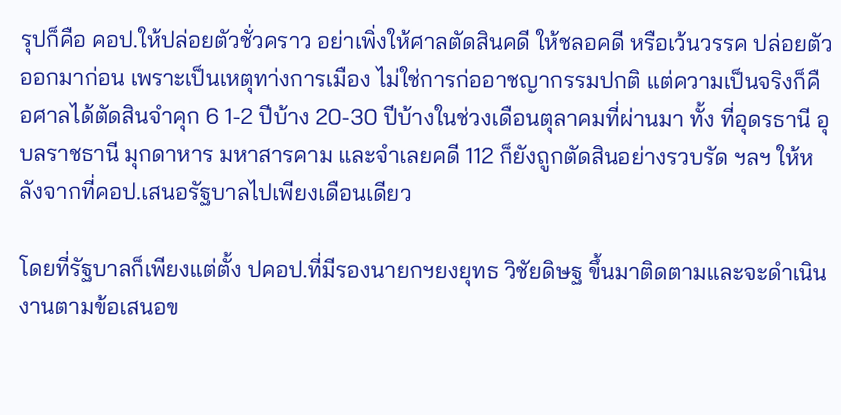รุปก็คือ คอป.ให้ปล่อยตัวชั่วคราว อย่าเพิ่งให้ศาลตัดสินคดี ให้ชลอคดี หรือเว้นวรรค ปล่อยตัวออกมาก่อน เพราะเป็นเหตุทา่งการเมือง ไม่ใช่การก่ออาชญากรรมปกติ แต่ความเป็นจริงก็คือศาลได้ตัดสินจำคุก 6 1-2 ปีบ้าง 20-30 ปีบ้างในช่วงเดือนตุลาคมที่ผ่านมา ทั้ง ที่อุดรธานี อุบลราชธานี มุกดาหาร มหาสารคาม และจำเลยคดี 112 ก็ยังถูกตัดสินอย่างรวบรัด ฯลฯ ให้หลังจากที่คอป.เสนอรัฐบาลไปเพียงเดือนเดียว

โดยที่รัฐบาลก็เพียงแต่ตั้ง ปคอป.ที่มีรองนายกฯยงยุทธ วิชัยดิษฐ ขึ้นมาติดตามและจะดำเนินงานตามข้อเสนอข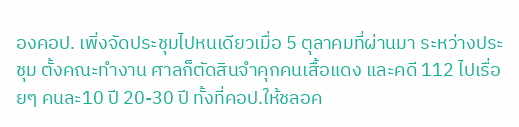องคอป. เพิ่งจัดประชุมไปหนเดียวเมื่อ 5 ตุลาคมที่ผ่านมา ระหว่างประชุม ตั้งคณะทำงาน ศาลก็ตัดสินจำคุกคนเสื้อแดง และคดี 112 ไปเรื่อยๆ คนละ10 ปี 20-30 ปี ทั้งที่คอป.ให้ชลอค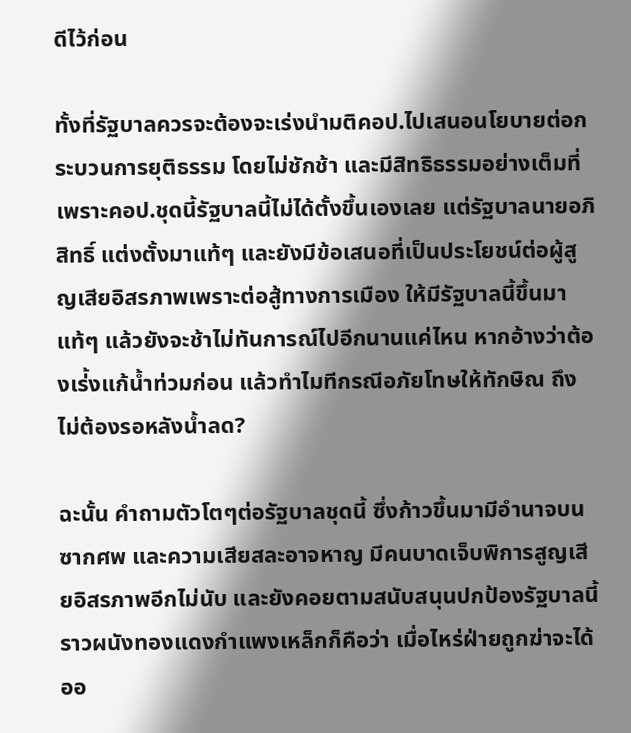ดีไว้ก่อน

ทั้งที่รัฐบาลควรจะต้องจะเร่งนำมติคอป.ไปเสนอนโยบายต่อกระบวนการยุติธรรม โดยไม่ชักช้า และมีสิทธิธรรมอย่างเต็มที่ เพราะคอป.ชุดนี้รัฐบาลนี้ไม่ได้ตั้งขึ้นเองเลย แต่รัฐบาลนายอภิสิทธิ์ แต่งตั้งมาแท้ๆ และยังมีข้อเสนอที่เป็นประโยชน์ต่อผู้สูญเสียอิสรภาพเพราะต่อสู้ทางการเมือง ให้มีรัฐบาลนี้ขึ้นมาแท้ๆ แล้วยังจะช้าไม่ทันการณ์ไปอีกนานแค่ไหน หากอ้างว่าต้องเร่้งแก้น้ำท่วมก่อน แล้วทำไมทีกรณีอภัยโทษให้ทักษิณ ถึงไม่ต้องรอหลังน้ำลด?

ฉะนั้น คำถามตัวโตๆต่อรัฐบาลชุดนี้ ซึ่งก้าวขึ้นมามีอำนาจบนซากศพ และความเสียสละอาจหาญ มีคนบาดเจ็บพิการสูญเสียอิสรภาพอีกไม่นับ และยังคอยตามสนับสนุนปกป้องรัฐบาลนี้ราวผนังทองแดงกำแพงเหล็กก็คือว่า เมื่อไหร่ฝ่ายถูกฆ่าจะได้ออ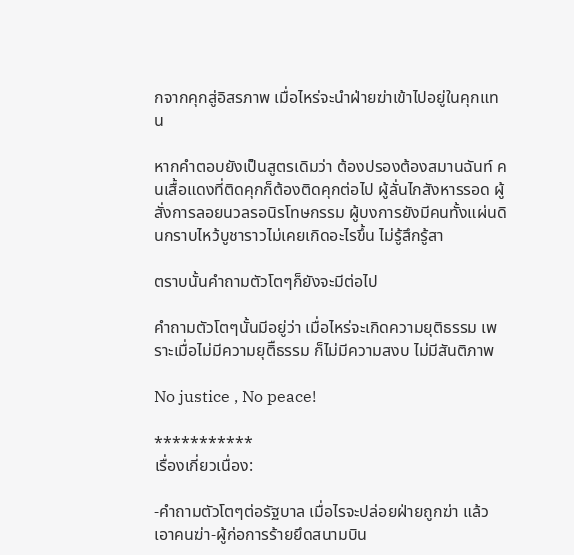กจากคุกสู่อิสรภาพ เมื่อไหร่จะนำฝ่ายฆ่าเข้าไปอยู่ในคุกแทน

หากคำตอบยังเป็นสูตรเดิมว่า ต้องปรองต้องสมานฉันท์ คนเสื้อแดงที่ติดคุกก็ต้องติดคุกต่อไป ผู้ลั่นไกสังหารรอด ผู้สั่งการลอยนวลรอนิรโทษกรรม ผู้บงการยังมีคนทั้งแผ่นดินกราบไหว้บูชาราวไม่เคยเกิดอะไรขึ้น ไม่รู้สึกรู้สา

ตราบนั้นคำถามตัวโตๆก็ยังจะมีต่อไป

คำถามตัวโตๆนั้นมีอยู่ว่า เมื่อไหร่จะเกิดความยุติธรรม เพราะเมื่อไม่มีความยุติืธรรม ก็ไม่มีความสงบ ไม่มีสันติภาพ

No justice , No peace!

***********
เรื่องเกี่ยวเนื่อง:

-คำถามตัวโตๆต่อรัฐบาล เมื่อไรจะปล่อยฝ่ายถูกฆ่า แล้วเอาคนฆ่า-ผู้ก่อการร้ายยึดสนามบิน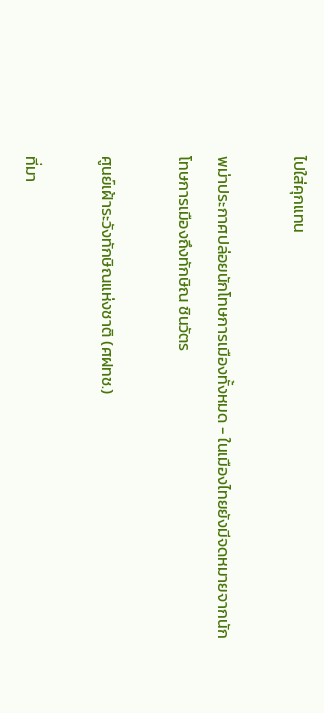ไปใส่คุกแทน

พม่าประกาศปล่อยนักโทษการเมืองทั้งหมด - ในเมืองไทยยังมีจดหมายจากนักโทษการเมืองถึงทักษิณ ชินวัตร

ศูนย์เฝ้าระวังทักษิณแห่งชาติ (ศฝทช.)

ที่มา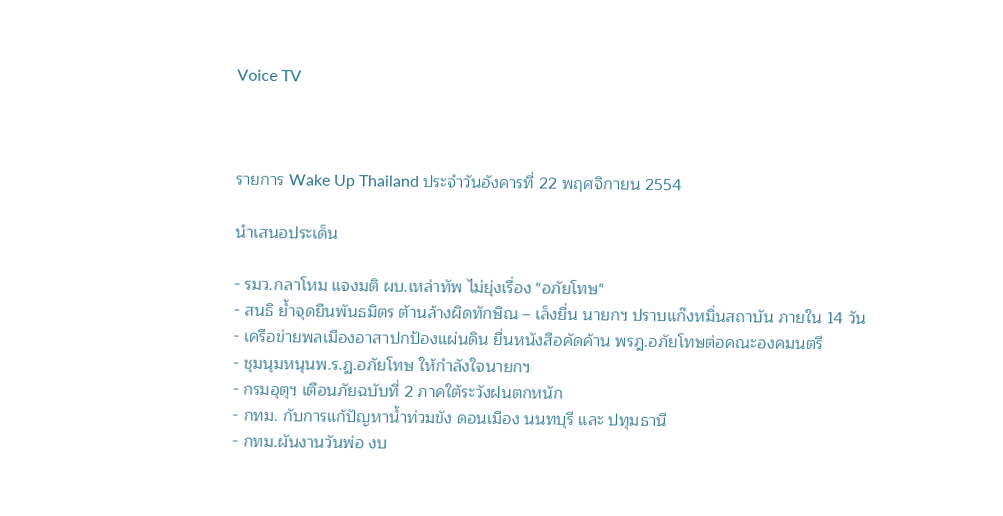Voice TV



รายการ Wake Up Thailand ประจำวันอังคารที่ 22 พฤศจิกายน 2554

นำเสนอประเด็น

- รมว.กลาโหม แจงมติ ผบ.เหล่าทัพ ไม่ยุ่งเรื่อง "อภัยโทษ"
- สนธิ ย้ำจุดยืนพันธมิตร ต้านล้างผิดทักษิณ – เล็งยื่น นายกฯ ปราบแก๊งหมิ่นสถาบัน ภายใน 14 วัน
- เครือข่ายพลเมืองอาสาปกป้องแผ่นดิน ยื่นหนังสือคัดค้าน พรฎ.อภัยโทษต่อคณะองคมนตรี
- ชุมนุมหนุนพ.ร.ฏ.อภัยโทษ ให้กำลังใจนายกฯ
- กรมอุตุฯ เตือนภัยฉบับที่ 2 ภาคใต้ระวังฝนตกหนัก
- กทม. กับการแก้ปัญหาน้ำท่วมขัง ดอนเมือง นนทบุรี และ ปทุมธานี
- กทม.ผันงานวันพ่อ งบ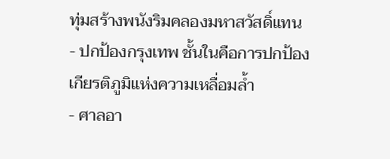ทุ่มสร้างพนังริมคลองมหาสวัสดิ์แทน
- ปกป้องกรุงเทพ ชั้นในคือการปกป้องเกียรติภูมิแห่งความเหลื่อมล้ำ
- ศาลอา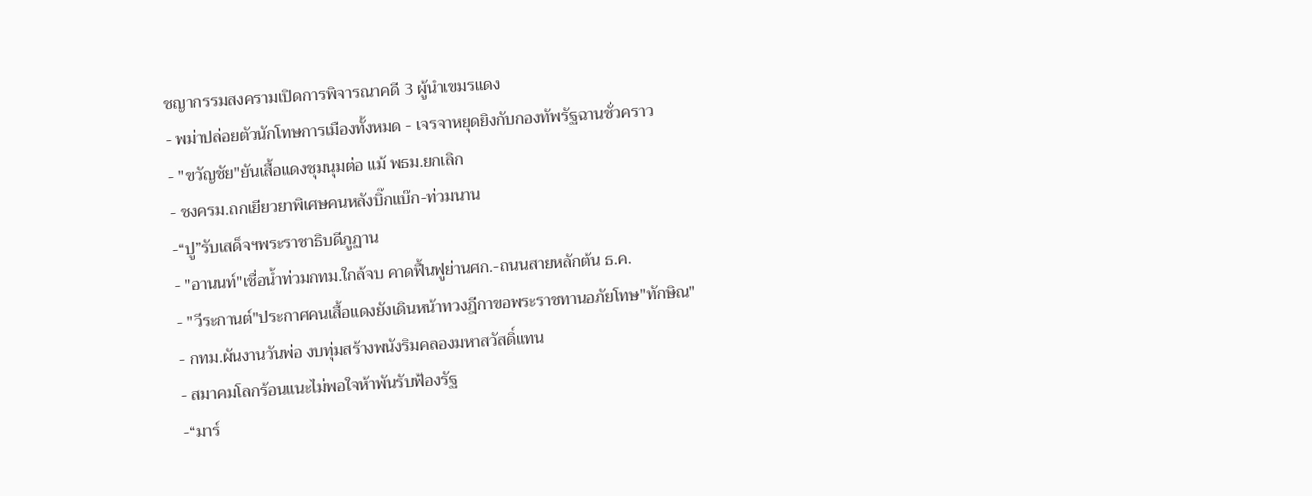ชญากรรมสงครามเปิดการพิจารณาคดี 3 ผู้นำเขมรแดง
- พม่าปล่อยตัวนักโทษการเมืองทั้งหมด - เจรจาหยุดยิงกับกองทัพรัฐฉานชั่วคราว
- "ขวัญชัย"ยันเสื้อแดงชุมนุมต่อ แม้ พธม.ยกเลิก
- ชงครม.ถกเยียวยาพิเศษคนหลังบิ๊กแบ๊ก-ท่วมนาน
-“ปู”รับเสด็จฯพระราชาธิบดีภูฏาน
- "อานนท์"เชื่อน้ำท่วมกทม.ใกล้จบ คาดฟื้นฟูย่านศก.-ถนนสายหลักต้น ธ.ค.
- "วีระกานต์"ประกาศคนเสื้อแดงยังเดินหน้าทวงฎีกาขอพระราชทานอภัยโทษ"ทักษิณ"
- กทม.ผันงานวันพ่อ งบทุ่มสร้างพนังริมคลองมหาสวัสดิ์แทน
- สมาคมโลกร้อนแนะไม่พอใจห้าพันรับฟ้องรัฐ
-“มาร์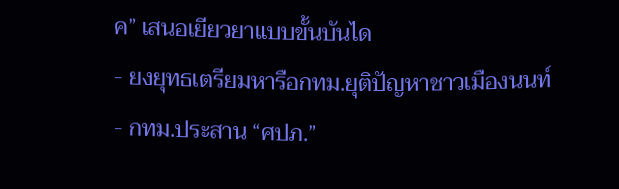ค” เสนอเยียวยาแบบขั้นบันได
- ยงยุทธเตรียมหารือกทม.ยุติปัญหาชาวเมืองนนท์
- กทม.ประสาน “ศปภ.”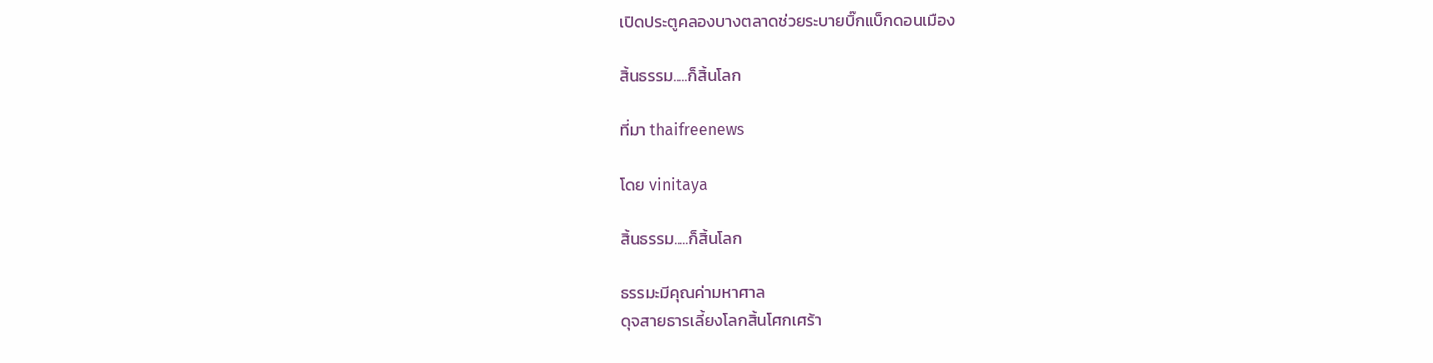เปิดประตูคลองบางตลาดช่วยระบายบิ๊กแบ็กดอนเมือง

สิ้นธรรม.....ก็สิ้นโลก

ที่มา thaifreenews

โดย vinitaya

สิ้นธรรม.....ก็สิ้นโลก

ธรรมะมีคุณค่ามหาศาล
ดุจสายธารเลี้ยงโลกสิ้นโศกเศร้า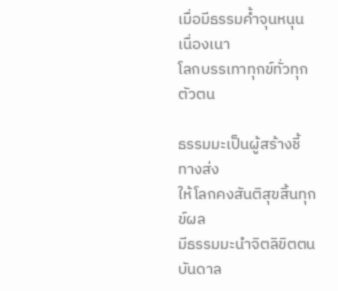เมื่อมีธรรมค้ำจุนหนุนเนื่องเนา
โลกบรรเทาทุกข์ทั่วทุกตัวตน

ธรรมมะเป็นผู้สร้างชี้ทางส่ง
ให้โลกคงสันติสุขสิ้นทุกข์ผล
มีธรรมมะนำจิตลิขิตตน
บันดาล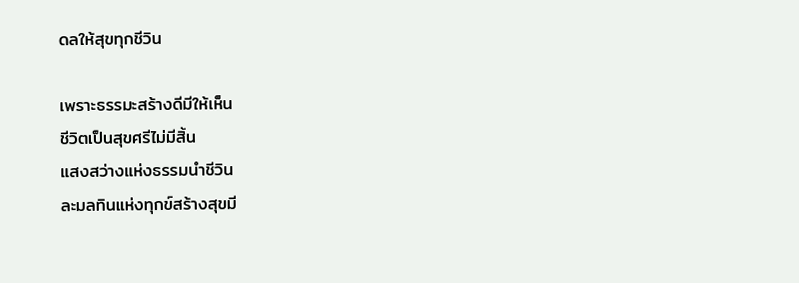ดลให้สุขทุกชีวิน

เพราะธรรมะสร้างดีมีให้เห็น
ชีวิตเป็นสุขศรีไม่มีสิ้น
แสงสว่างแห่งธรรมนำชีวิน
ละมลทินแห่งทุกข์สร้างสุขมี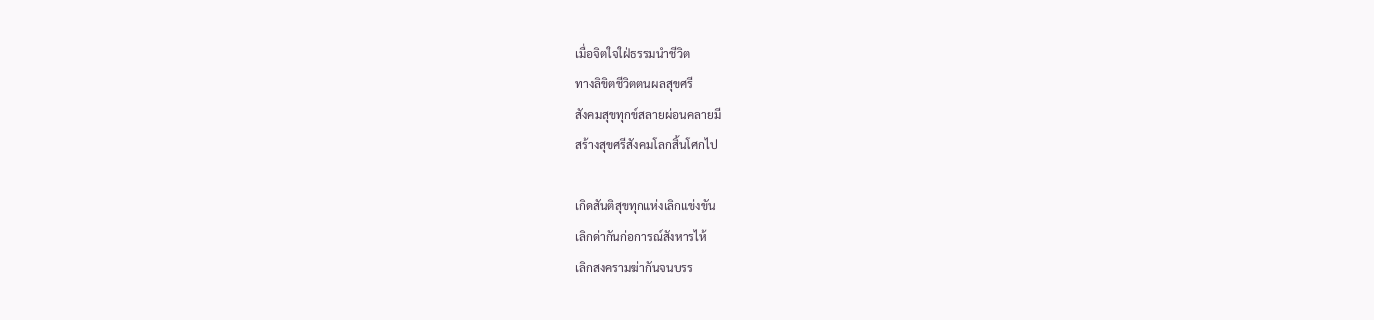เมื่อจิตใจใฝ่ธรรมนำชีวิต
ทางลิขิตชีวิตตนผลสุขศรี
สังคมสุขทุกข์สลายผ่อนคลายมี
สร้างสุขศรีสังคมโลกสิ้นโศกไป

เกิดสันติสุขทุกแห่งเลิกแข่งขัน
เลิกด่ากันก่อการณ์สังหารไห้
เลิกสงครามฆ่ากันจนบรร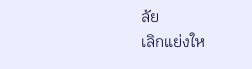ลัย
เลิกแย่งให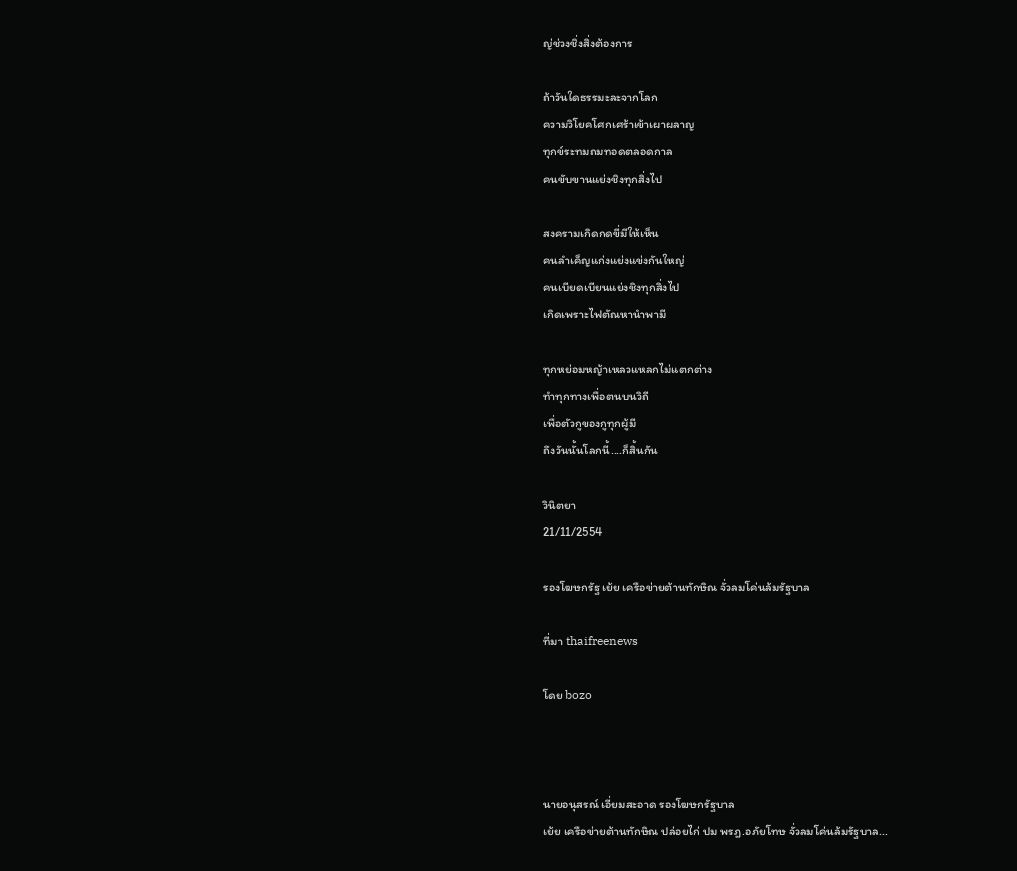ญ่ช่วงชิ่งสิ่งต้องการ

ถ้าวันใดธรรมะละจากโลก
ความวิโยคโศกเศร้าเข้าเผาผลาญ
ทุกข์ระทมถมทอดตลอดกาล
คนขับขานแย่งชิงทุกสิ่งไป

สงครามเกิดกดขี่มีให้เห็น
คนลำเค็ญแก่งแย่งแข่งกันใหญ่
คนเบียดเบียนแย่งชิงทุกสิ่งไป
เกิดเพราะไฟตัณหานำพามี

ทุกหย่อมหญ้าเหลวแหลกไม่แตกต่าง
ทำทุกทางเพื่อตนบนวิถี
เพื่อตัวกูของกูทุกผู้มี
ถึงวันนั้นโลกนี้....ก็สิ้นกัน

วินิตยา
21/11/2554

รองโฆษกรัฐ เย้ย เครือข่ายต้านทักษิณ จั่วลมโค่นล้มรัฐบาล

ที่มา thaifreenews

โดย bozo



นายอนุสรณ์ เอี่ยมสะอาด รองโฆษกรัฐบาล
เย้ย เครือข่ายต้านทักษิณ ปล่อยไก่ ปม พรฎ.อภัยโทษ จั่วลมโค่นล้มรัฐบาล...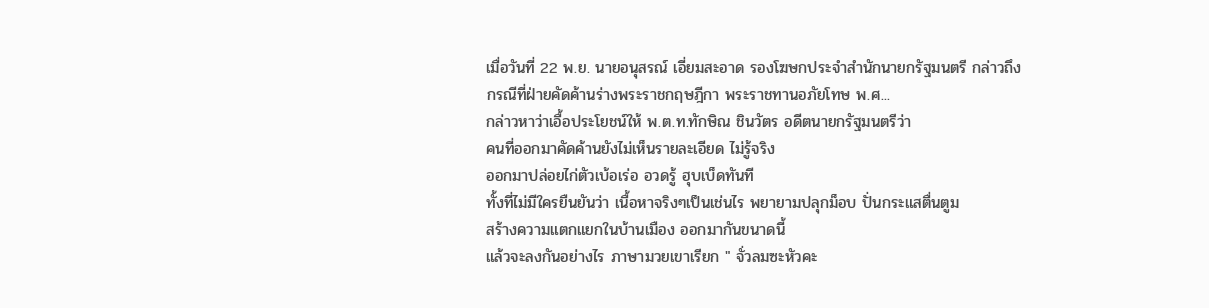เมื่อวันที่ 22 พ.ย. นายอนุสรณ์ เอี่ยมสะอาด รองโฆษกประจำสำนักนายกรัฐมนตรี กล่าวถึง
กรณีที่ฝ่ายคัดค้านร่างพระราชกฤษฎีกา พระราชทานอภัยโทษ พ.ศ...
กล่าวหาว่าเอื้อประโยชน์ให้ พ.ต.ท.ทักษิณ ชินวัตร อดีตนายกรัฐมนตรีว่า
คนที่ออกมาคัดค้านยังไม่เห็นรายละเอียด ไม่รู้จริง
ออกมาปล่อยไก่ตัวเบ้อเร่อ อวดรู้ ฮุบเบ็ดทันที
ทั้งที่ไม่มีใครยืนยันว่า เนื้อหาจริงๆเป็นเช่นไร พยายามปลุกม็อบ ปั่นกระแสตื่นตูม
สร้างความแตกแยกในบ้านเมือง ออกมากันขนาดนี้
แล้วจะลงกันอย่างไร ภาษามวยเขาเรียก " จั่วลมซะหัวคะ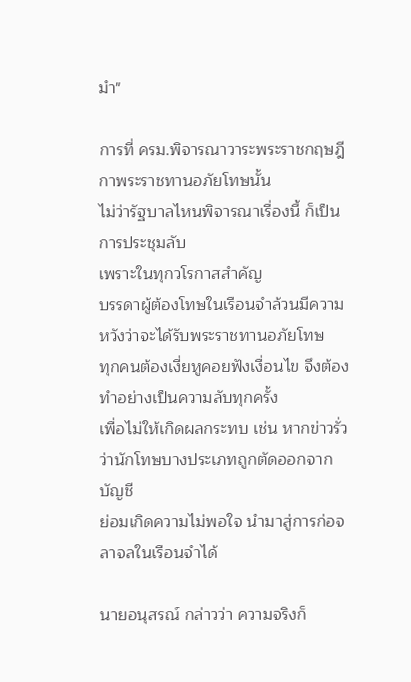มำ"

การที่ ครม.พิจารณาวาระพระราชกฤษฎีกาพระราชทานอภัยโทษนั้น
ไม่ว่ารัฐบาลไหนพิจารณาเรื่องนี้ ก็เป็นการประชุมลับ
เพราะในทุกวโรกาสสำคัญ
บรรดาผู้ต้องโทษในเรือนจำล้วนมีความหวังว่าจะได้รับพระราชทานอภัยโทษ
ทุกคนต้องเงี่ยหูคอยฟังเงื่อนไข จึงต้องทำอย่างเป็นความลับทุกครั้ง
เพื่อไม่ให้เกิดผลกระทบ เช่น หากข่าวรั่วว่านักโทษบางประเภทถูกตัดออกจากบัญชี
ย่อมเกิดความไม่พอใจ นำมาสู่การก่อจลาจลในเรือนจำได้

นายอนุสรณ์ กล่าวว่า ความจริงก็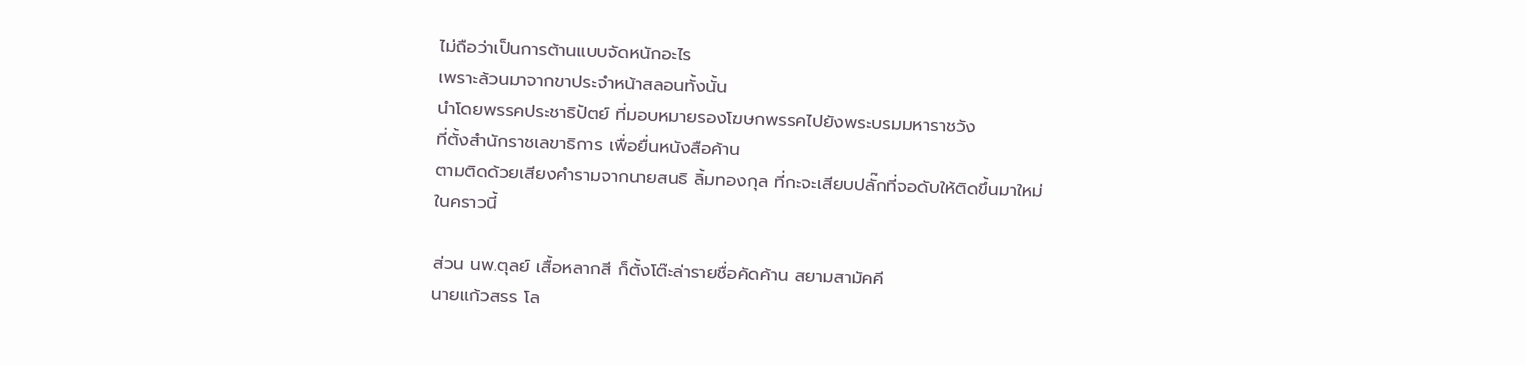ไม่ถือว่าเป็นการต้านแบบจัดหนักอะไร
เพราะล้วนมาจากขาประจำหน้าสลอนทั้งนั้น
นำโดยพรรคประชาธิปัตย์ ที่มอบหมายรองโฆษกพรรคไปยังพระบรมมหาราชวัง
ที่ตั้งสำนักราชเลขาธิการ เพื่อยื่นหนังสือค้าน
ตามติดด้วยเสียงคำรามจากนายสนธิ ลิ้มทองกุล ที่กะจะเสียบปลั๊กที่จอดับให้ติดขึ้นมาใหม่ในคราวนี้

ส่วน นพ.ตุลย์ เสื้อหลากสี ก็ตั้งโต๊ะล่ารายชื่อคัดค้าน สยามสามัคคี
นายแก้วสรร โล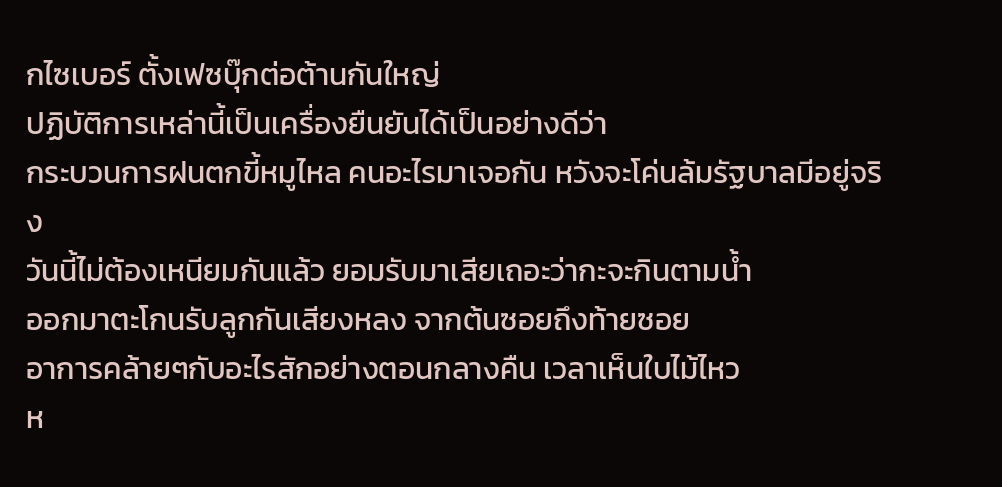กไซเบอร์ ตั้งเฟซบุ๊กต่อต้านกันใหญ่
ปฏิบัติการเหล่านี้เป็นเครื่องยืนยันได้เป็นอย่างดีว่า
กระบวนการฝนตกขี้หมูไหล คนอะไรมาเจอกัน หวังจะโค่นล้มรัฐบาลมีอยู่จริง
วันนี้ไม่ต้องเหนียมกันแล้ว ยอมรับมาเสียเถอะว่ากะจะกินตามน้ำ
ออกมาตะโกนรับลูกกันเสียงหลง จากต้นซอยถึงท้ายซอย
อาการคล้ายๆกับอะไรสักอย่างตอนกลางคืน เวลาเห็นใบไม้ไหว
ห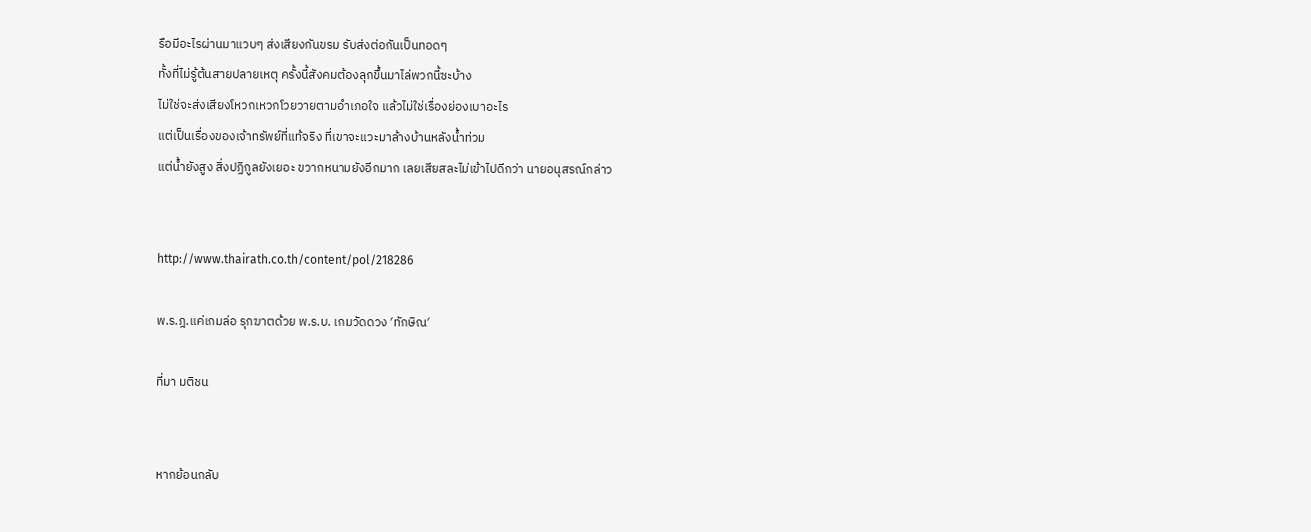รือมีอะไรผ่านมาแวบๆ ส่งเสียงกันขรม รับส่งต่อกันเป็นทอดๆ
ทั้งที่ไม่รู้ต้นสายปลายเหตุ ครั้งนี้สังคมต้องลุกขึ้นมาไล่พวกนี้ซะบ้าง
ไม่ใช่จะส่งเสียงโหวกเหวกโวยวายตามอำเภอใจ แล้วไม่ใช่เรื่องย่องเบาอะไร
แต่เป็นเรื่องของเจ้าทรัพย์ที่แท้จริง ที่เขาจะแวะมาล้างบ้านหลังน้ำท่วม
แต่น้ำยังสูง สิ่งปฏิกูลยังเยอะ ขวากหนามยังอีกมาก เลยเสียสละไม่เข้าไปดีกว่า นายอนุสรณ์กล่าว


http://www.thairath.co.th/content/pol/218286

พ.ร.ฎ.แค่เกมล่อ รุกฆาตด้วย พ.ร.บ. เกมวัดดวง ′ทักษิณ′

ที่มา มติชน


หากย้อนกลับ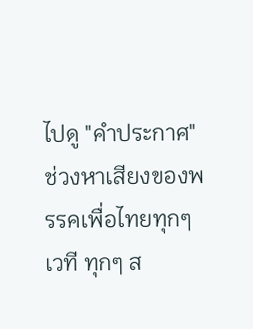ไปดู "คำประกาศ" ช่วงหาเสียงของพรรคเพื่อไทยทุกๆ เวที ทุกๆ ส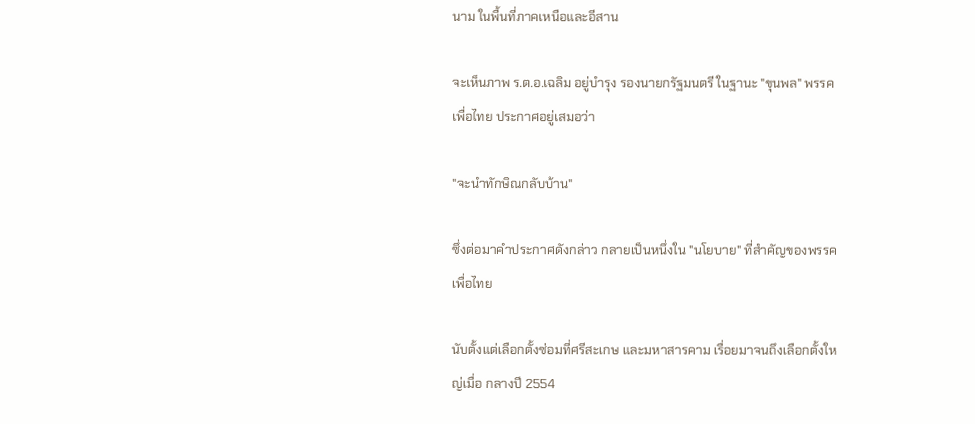นาม ในพื้นที่ภาคเหนือและอีสาน

จะเห็นภาพ ร.ต.อ.เฉลิม อยู่บำรุง รองนายกรัฐมนตรี ในฐานะ "ขุนพล" พรรคเพื่อไทย ประกาศอยู่เสมอว่า

"จะนำทักษิณกลับบ้าน"

ซึ่งต่อมาคำประกาศดังกล่าว กลายเป็นหนึ่งใน "นโยบาย" ที่สำคัญของพรรคเพื่อไทย

นับตั้งแต่เลือกตั้งซ่อมที่ศรีสะเกษ และมหาสารคาม เรื่อยมาจนถึงเลือกตั้งใหญ่เมื่อ กลางปี 2554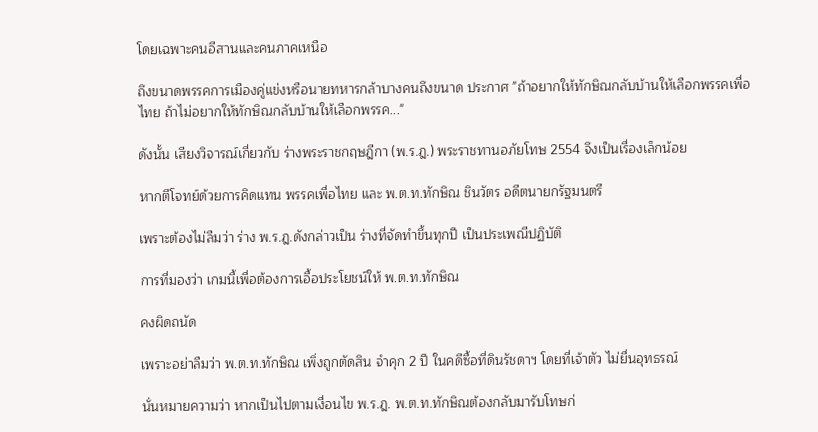โดยเฉพาะคนอีสานและคนภาคเหนือ

ถึงขนาดพรรคการเมืองคู่แข่งหรือนายทหารกล้าบางคนถึงขนาด ประกาศ "ถ้าอยากให้ทักษิณกลับบ้านให้เลือกพรรคเพื่อไทย ถ้าไม่อยากให้ทักษิณกลับบ้านให้เลือกพรรค..."

ดังนั้น เสียงวิจารณ์เกี่ยวกับ ร่างพระราชกฤษฎีกา (พ.ร.ฎ.) พระราชทานอภัยโทษ 2554 จึงเป็นเรื่องเล็กน้อย

หากตีโจทย์ด้วยการคิดแทน พรรคเพื่อไทย และ พ.ต.ท.ทักษิณ ชินวัตร อดีตนายกรัฐมนตรี

เพราะต้องไม่ลืมว่า ร่าง พ.ร.ฎ.ดังกล่าวเป็น ร่างที่จัดทำขึ้นทุกปี เป็นประเพณีปฏิบัติ

การที่มองว่า เกมนี้เพื่อต้องการเอื้อประโยชน์ให้ พ.ต.ท.ทักษิณ

คงผิดถนัด

เพราะอย่าลืมว่า พ.ต.ท.ทักษิณ เพิ่งถูกตัดสิน จำคุก 2 ปี ในคดีซื้อที่ดินรัชดาฯ โดยที่เจ้าตัว ไม่ยื่นอุทธรณ์

นั่นหมายความว่า หากเป็นไปตามเงื่อนไข พ.ร.ฎ. พ.ต.ท.ทักษิณต้องกลับมารับโทษก่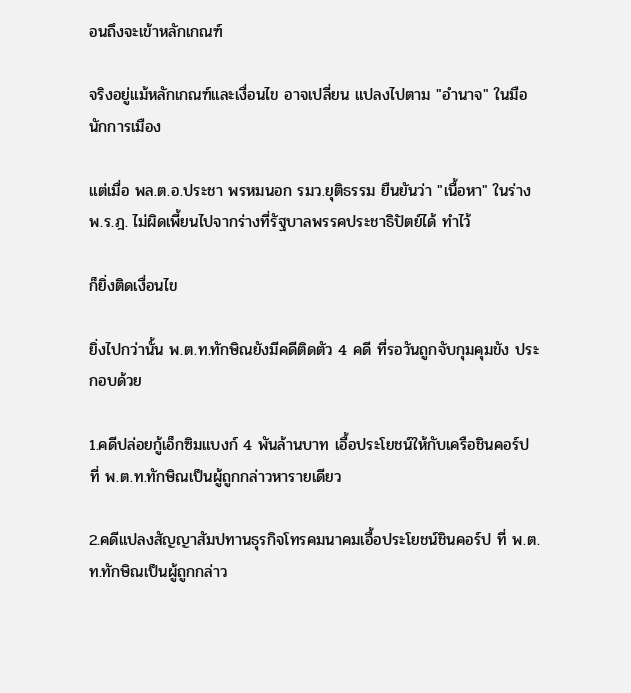อนถึงจะเข้าหลักเกณฑ์

จริงอยู่แม้หลักเกณฑ์และเงื่อนไข อาจเปลี่ยน แปลงไปตาม "อำนาจ" ในมือนักการเมือง

แต่เมื่อ พล.ต.อ.ประชา พรหมนอก รมว.ยุติธรรม ยืนยันว่า "เนื้อหา" ในร่าง พ.ร.ฎ. ไม่ผิดเพี้ยนไปจากร่างที่รัฐบาลพรรคประชาธิปัตย์ได้ ทำไว้

ก็ยิ่งติดเงื่อนไข

ยิ่งไปกว่านั้น พ.ต.ท.ทักษิณยังมีคดีติดตัว 4 คดี ที่รอวันถูกจับกุมคุมขัง ประกอบด้วย

1.คดีปล่อยกู้เอ็กซิมแบงก์ 4 พันล้านบาท เอื้อประโยชน์ให้กับเครือชินคอร์ป ที่ พ.ต.ท.ทักษิณเป็นผู้ถูกกล่าวหารายเดียว

2.คดีแปลงสัญญาสัมปทานธุรกิจโทรคมนาคมเอื้อประโยชน์ชินคอร์ป ที่ พ.ต.ท.ทักษิณเป็นผู้ถูกกล่าว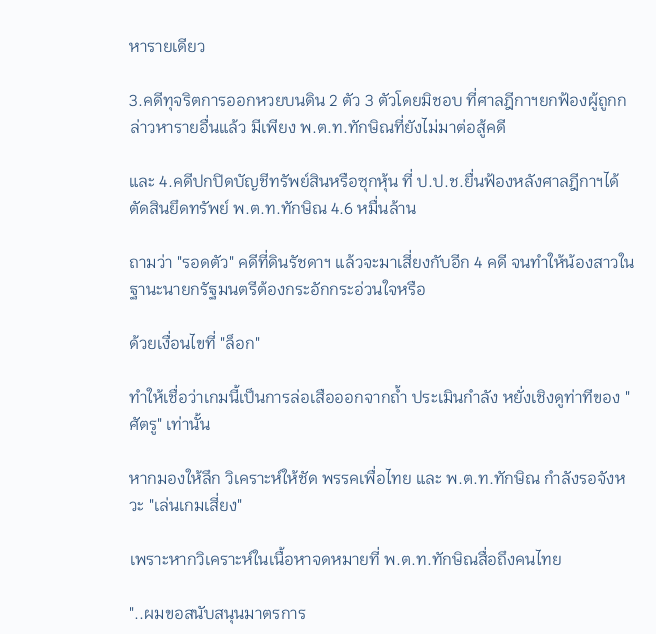หารายเดียว

3.คดีทุจริตการออกหวยบนดิน 2 ตัว 3 ตัวโดยมิชอบ ที่ศาลฎีกาฯยกฟ้องผู้ถูกกล่าวหารายอื่นแล้ว มีเพียง พ.ต.ท.ทักษิณที่ยังไม่มาต่อสู้คดี

และ 4.คดีปกปิดบัญชีทรัพย์สินหรือซุกหุ้น ที่ ป.ป.ช.ยื่นฟ้องหลังศาลฎีกาฯได้ตัดสินยึดทรัพย์ พ.ต.ท.ทักษิณ 4.6 หมื่นล้าน

ถามว่า "รอดตัว" คดีที่ดินรัชดาฯ แล้วจะมาเสี่ยงกับอีก 4 คดี จนทำให้น้องสาวในฐานะนายกรัฐมนตรีต้องกระอักกระอ่วนใจหรือ

ด้วยเงื่อนไขที่ "ล็อก"

ทำให้เชื่อว่าเกมนี้เป็นการล่อเสือออกจากถ้ำ ประเมินกำลัง หยั่งเชิงดูท่าทีของ "ศัตรู" เท่านั้น

หากมองให้ลึก วิเคราะห์ให้ชัด พรรคเพื่อไทย และ พ.ต.ท.ทักษิณ กำลังรอจังหวะ "เล่นเกมเสี่ยง"

เพราะหากวิเคราะห์ในเนื้อหาจดหมายที่ พ.ต.ท.ทักษิณสื่อถึงคนไทย

"..ผมขอสนับสนุนมาตรการ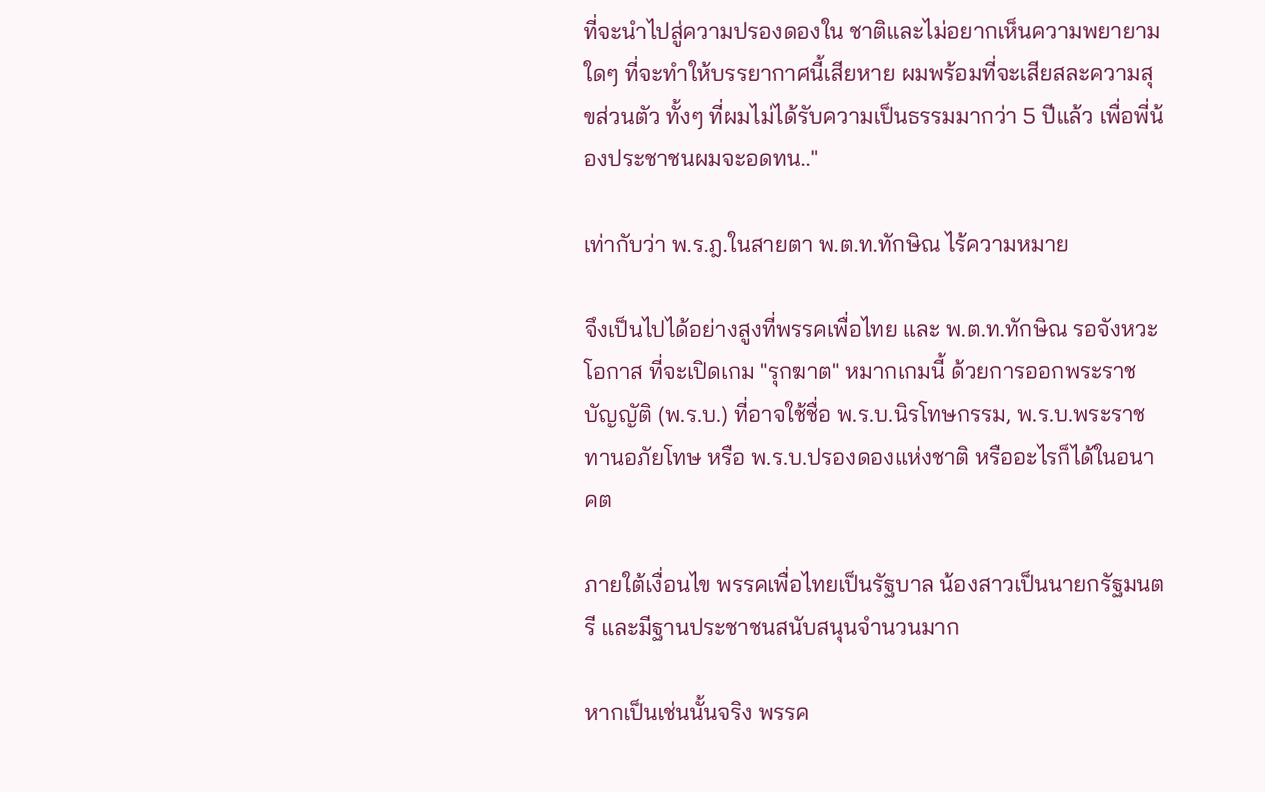ที่จะนำไปสู่ความปรองดองใน ชาติและไม่อยากเห็นความพยายามใดๆ ที่จะทำให้บรรยากาศนี้เสียหาย ผมพร้อมที่จะเสียสละความสุขส่วนตัว ทั้งๆ ที่ผมไม่ได้รับความเป็นธรรมมากว่า 5 ปีแล้ว เพื่อพี่น้องประชาชนผมจะอดทน.."

เท่ากับว่า พ.ร.ฎ.ในสายตา พ.ต.ท.ทักษิณ ไร้ความหมาย

จึงเป็นไปได้อย่างสูงที่พรรคเพื่อไทย และ พ.ต.ท.ทักษิณ รอจังหวะ โอกาส ที่จะเปิดเกม "รุกฆาต" หมากเกมนี้ ด้วยการออกพระราชบัญญัติ (พ.ร.บ.) ที่อาจใช้ชื่อ พ.ร.บ.นิรโทษกรรม, พ.ร.บ.พระราชทานอภัยโทษ หรือ พ.ร.บ.ปรองดองแห่งชาติ หรืออะไรก็ได้ในอนาคต

ภายใต้เงื่อนไข พรรคเพื่อไทยเป็นรัฐบาล น้องสาวเป็นนายกรัฐมนตรี และมีฐานประชาชนสนับสนุนจำนวนมาก

หากเป็นเช่นนั้นจริง พรรค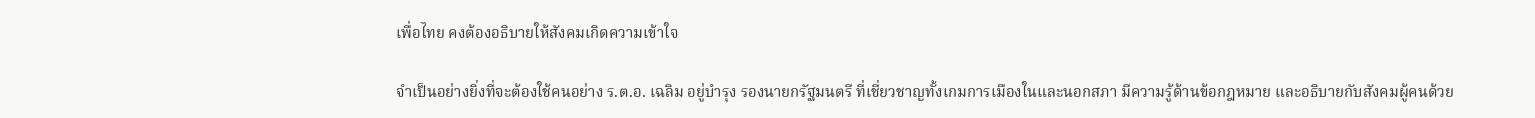เพื่อไทย คงต้องอธิบายให้สังคมเกิดความเข้าใจ

จำเป็นอย่างยิ่งที่จะต้องใช้คนอย่าง ร.ต.อ. เฉลิม อยู่บำรุง รองนายกรัฐมนตรี ที่เชี่ยวชาญทั้งเกมการเมืองในและนอกสภา มีความรู้ด้านข้อกฎหมาย และอธิบายกับสังคมผู้คนด้วย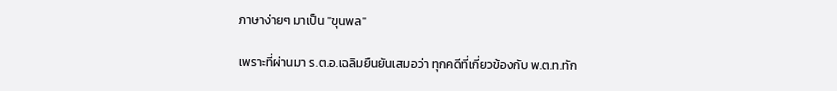ภาษาง่ายๆ มาเป็น "ขุนพล"

เพราะที่ผ่านมา ร.ต.อ.เฉลิมยืนยันเสมอว่า ทุกคดีที่เกี่ยวข้องกับ พ.ต.ท.ทัก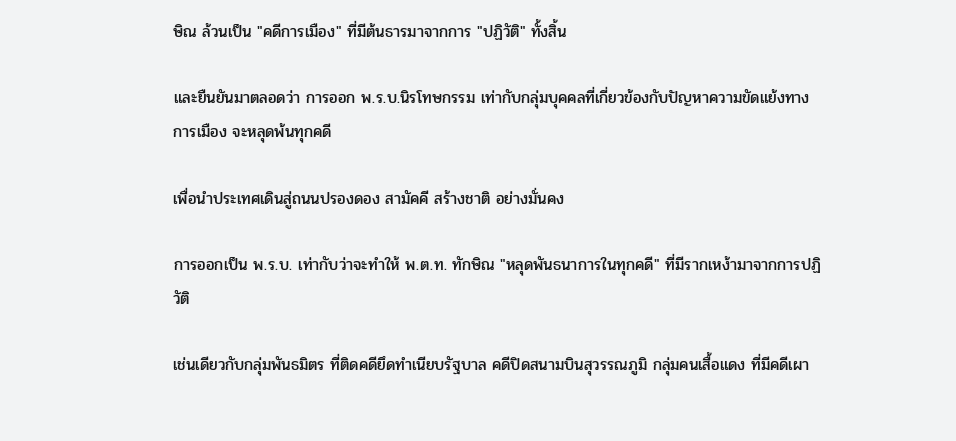ษิณ ล้วนเป็น "คดีการเมือง" ที่มีต้นธารมาจากการ "ปฏิวัติ" ทั้งสิ้น

และยืนยันมาตลอดว่า การออก พ.ร.บ.นิรโทษกรรม เท่ากับกลุ่มบุคคลที่เกี่ยวข้องกับปัญหาความขัดแย้งทางการเมือง จะหลุดพ้นทุกคดี

เพื่อนำประเทศเดินสู่ถนนปรองดอง สามัคคี สร้างชาติ อย่างมั่นคง

การออกเป็น พ.ร.บ. เท่ากับว่าจะทำให้ พ.ต.ท. ทักษิณ "หลุดพันธนาการในทุกคดี" ที่มีรากเหง้ามาจากการปฏิวัติ

เช่นเดียวกับกลุ่มพันธมิตร ที่ติดคดียึดทำเนียบรัฐบาล คดีปิดสนามบินสุวรรณภูมิ กลุ่มคนเสื้อแดง ที่มีคดีเผา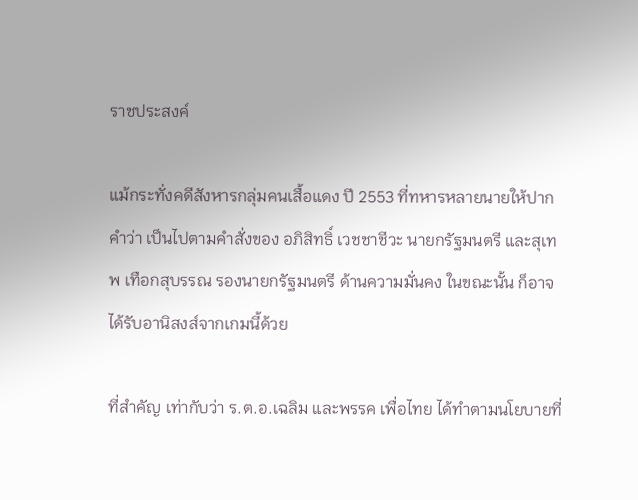ราชประสงค์

แม้กระทั่งคดีสังหารกลุ่มคนเสื้อแดง ปี 2553 ที่ทหารหลายนายให้ปากคำว่า เป็นไปตามคำสั่งของ อภิสิทธิ์ เวชชาชีวะ นายกรัฐมนตรี และสุเทพ เทือกสุบรรณ รองนายกรัฐมนตรี ด้านความมั่นคง ในขณะนั้น ก็อาจได้รับอานิสงส์จากเกมนี้ด้วย

ที่สำคัญ เท่ากับว่า ร.ต.อ.เฉลิม และพรรค เพื่อไทย ได้ทำตามนโยบายที่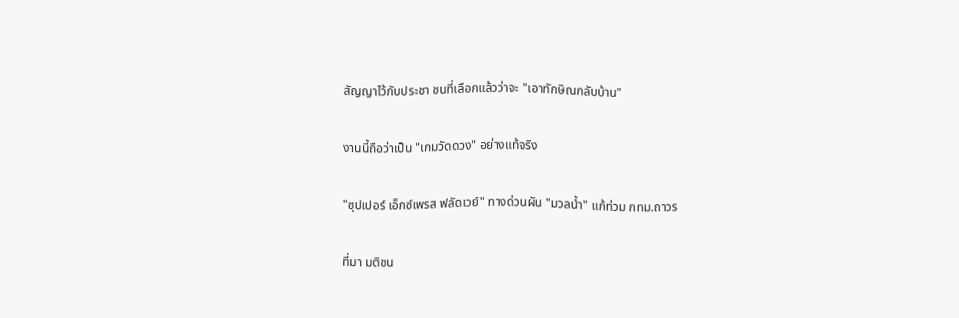สัญญาไว้กับประชา ชนที่เลือกแล้วว่าจะ "เอาทักษิณกลับบ้าน"

งานนี้ถือว่าเป็น "เกมวัดดวง" อย่างแท้จริง

"ซุปเปอร์ เอ็กซ์เพรส ฟลัดเวย์" ทางด่วนผัน "มวลน้ำ" แก้ท่วม กทม.ถาวร

ที่มา มติชน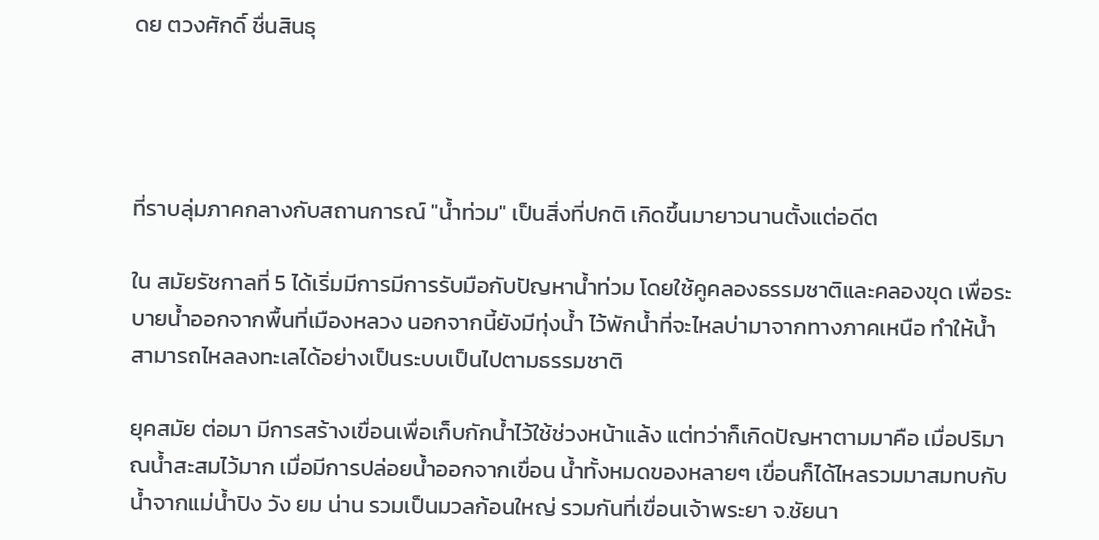ดย ตวงศักดิ์ ชื่นสินธุ




ที่ราบลุ่มภาคกลางกับสถานการณ์ "น้ำท่วม" เป็นสิ่งที่ปกติ เกิดขึ้นมายาวนานตั้งแต่อดีต

ใน สมัยรัชกาลที่ 5 ได้เริ่มมีการมีการรับมือกับปัญหาน้ำท่วม โดยใช้คูคลองธรรมชาติและคลองขุด เพื่อระบายน้ำออกจากพื้นที่เมืองหลวง นอกจากนี้ยังมีทุ่งน้ำ ไว้พักน้ำที่จะไหลบ่ามาจากทางภาคเหนือ ทำให้น้ำสามารถไหลลงทะเลได้อย่างเป็นระบบเป็นไปตามธรรมชาติ

ยุคสมัย ต่อมา มีการสร้างเขื่อนเพื่อเก็บกักน้ำไว้ใช้ช่วงหน้าแล้ง แต่ทว่าก็เกิดปัญหาตามมาคือ เมื่อปริมาณน้ำสะสมไว้มาก เมื่อมีการปล่อยน้ำออกจากเขื่อน น้ำทั้งหมดของหลายๆ เขื่อนก็ได้ไหลรวมมาสมทบกับน้ำจากแม่น้ำปิง วัง ยม น่าน รวมเป็นมวลก้อนใหญ่ รวมกันที่เขื่อนเจ้าพระยา จ.ชัยนา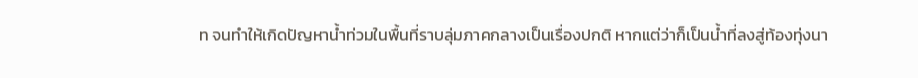ท จนทำให้เกิดปัญหาน้ำท่วมในพื้นที่ราบลุ่มภาคกลางเป็นเรื่องปกติ หากแต่ว่าก็เป็นน้ำที่ลงสู่ท้องทุ่งนา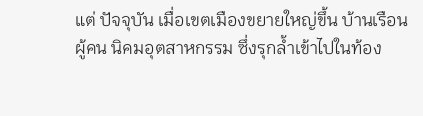แต่ ปัจจุบัน เมื่อเขตเมืองขยายใหญ่ขึ้น บ้านเรือนผู้คน นิคมอุตสาหกรรม ซึ่งรุกล้ำเข้าไปในท้อง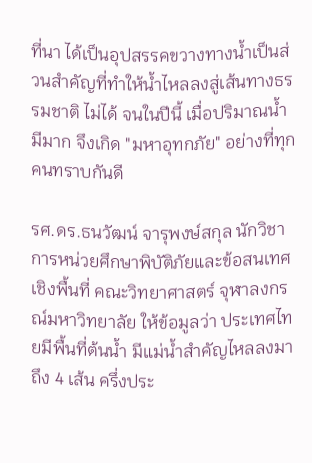ที่นา ได้เป็นอุปสรรคขวางทางน้ำเป็นส่วนสำคัญที่ทำให้น้ำไหลลงสู่เส้นทางธรรมชาติ ไม่ได้ จนในปีนี้ เมื่อปริมาณน้ำมีมาก จึงเกิด "มหาอุทกภัย" อย่างที่ทุกคนทราบกันดี

รศ.ดร.ธนวัฒน์ จารุพงษ์สกุล นักวิชาการหน่วยศึกษาพิบัติภัยและข้อสนเทศเชิงพื้นที่ คณะวิทยาศาสตร์ จุฬาลงกรณ์มหาวิทยาลัย ให้ข้อมูลว่า ประเทศไทยมีพื้นที่ต้นน้ำ มีแม่น้ำสำคัญไหลลงมาถึง 4 เส้น ครึ่งประ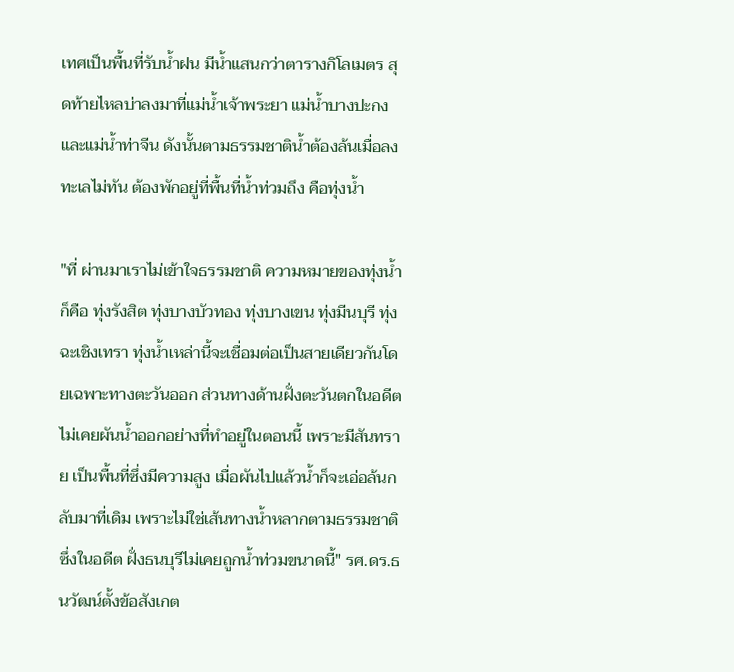เทศเป็นพื้นที่รับน้ำฝน มีน้ำแสนกว่าตารางกิโลเมตร สุดท้ายไหลบ่าลงมาที่แม่น้ำเจ้าพระยา แม่น้ำบางปะกง และแม่น้ำท่าจีน ดังนั้นตามธรรมชาติน้ำต้องล้นเมื่อลงทะเลไม่ทัน ต้องพักอยู่ที่พื้นที่น้ำท่วมถึง คือทุ่งน้ำ

"ที่ ผ่านมาเราไม่เข้าใจธรรมชาติ ความหมายของทุ่งน้ำก็คือ ทุ่งรังสิต ทุ่งบางบัวทอง ทุ่งบางเขน ทุ่งมีนบุรี ทุ่งฉะเชิงเทรา ทุ่งน้ำเหล่านี้จะเชื่อมต่อเป็นสายเดียวกันโดยเฉพาะทางตะวันออก ส่วนทางด้านฝั่งตะวันตกในอดีตไม่เคยผันน้ำออกอย่างที่ทำอยู่ในตอนนี้ เพราะมีสันทราย เป็นพื้นที่ซึ่งมีความสูง เมื่อผันไปแล้วน้ำก็จะเอ่อล้นกลับมาที่เดิม เพราะไม่ใช่เส้นทางน้ำหลากตามธรรมชาติ ซึ่งในอดีต ฝั่งธนบุรีไม่เคยถูกน้ำท่วมขนาดนี้" รศ.ดร.ธนวัฒน์ตั้งข้อสังเกต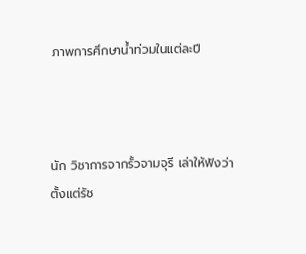ภาพการศึกษาน้ำท่วมในแต่ละปี



นัก วิชาการจากรั้วจามจุรี เล่าให้ฟังว่า ตั้งแต่รัช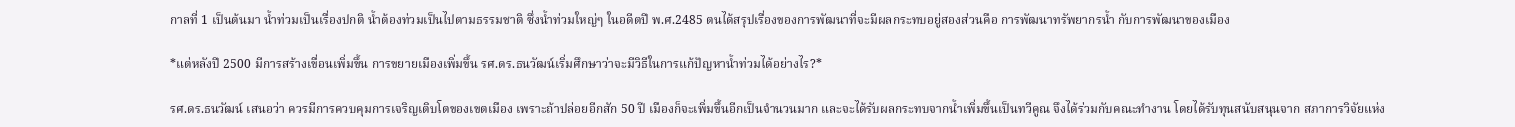กาลที่ 1 เป็นต้นมา น้ำท่วมเป็นเรื่องปกติ น้ำต้องท่วมเป็นไปตามธรรมชาติ ซึ่งน้ำท่วมใหญ่ๆ ในอดีตปี พ.ศ.2485 ตนได้สรุปเรื่องของการพัฒนาที่จะมีผลกระทบอยู่สองส่วนคือ การพัฒนาทรัพยากรน้ำ กับการพัฒนาของเมือง

*แต่หลังปี 2500 มีการสร้างเขื่อนเพิ่มขึ้น การขยายเมืองเพิ่มขึ้น รศ.ดร.ธนวัฒน์เริ่มศึกษาว่าจะมีวิธีในการแก้ปัญหาน้ำท่วมได้อย่างไร?*

รศ.ดร.ธนวัฒน์ เสนอว่า ควรมีการควบคุมการเจริญเติบโตของเขตเมือง เพราะถ้าปล่อยอีกสัก 50 ปี เมืองก็จะเพิ่มขึ้นอีกเป็นจำนวนมาก และจะได้รับผลกระทบจากน้ำเพิ่มขึ้นเป็นทวีคูณ จึงได้ร่วมกับคณะทำงาน โดยได้รับทุนสนับสนุนจาก สภาการวิจัยแห่ง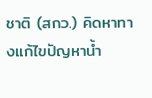ชาติ (สกว.) คิดหาทางแก้ไขปัญหาน้ำ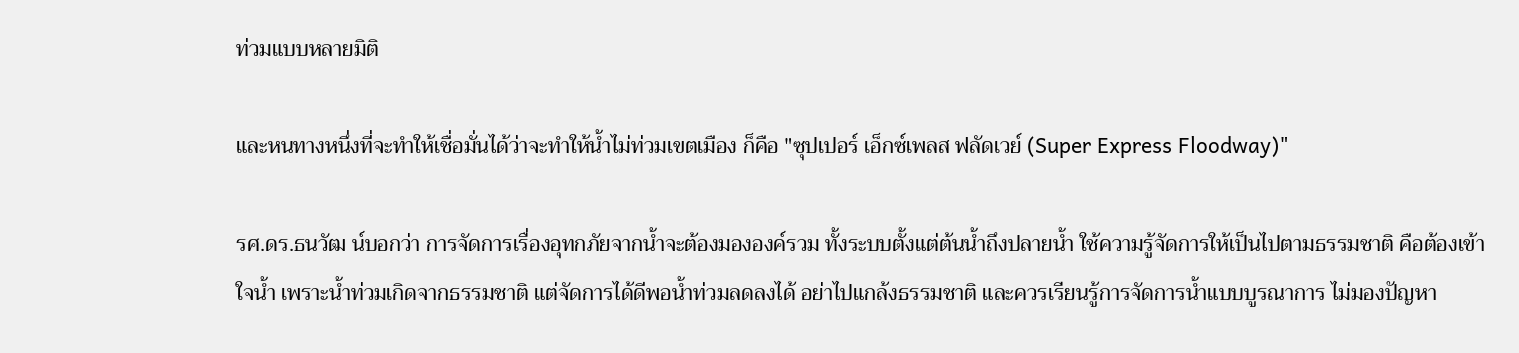ท่วมแบบหลายมิติ

และหนทางหนึ่งที่จะทำให้เชื่อมั่นได้ว่าจะทำให้น้ำไม่ท่วมเขตเมือง ก็คือ "ซุปเปอร์ เอ็กซ์เพลส ฟลัดเวย์ (Super Express Floodway)"

รศ.ดร.ธนวัฒ น์บอกว่า การจัดการเรื่องอุทกภัยจากน้ำจะต้องมององค์รวม ทั้งระบบตั้งแต่ต้นน้ำถึงปลายน้ำ ใช้ความรู้จัดการให้เป็นไปตามธรรมชาติ คือต้องเข้าใจน้ำ เพราะน้ำท่วมเกิดจากธรรมชาติ แต่จัดการได้ดีพอน้ำท่วมลดลงได้ อย่าไปแกล้งธรรมชาติ และควรเรียนรู้การจัดการน้ำแบบบูรณาการ ไม่มองปัญหา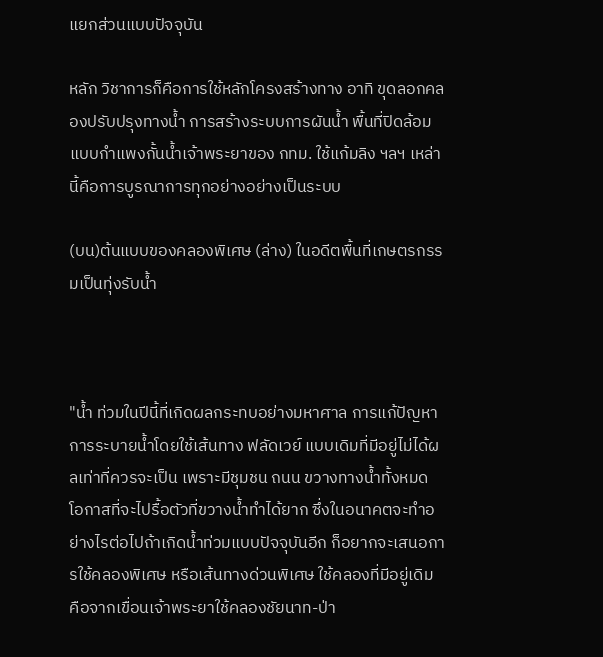แยกส่วนแบบปัจจุบัน

หลัก วิชาการก็คือการใช้หลักโครงสร้างทาง อาทิ ขุดลอกคลองปรับปรุงทางน้ำ การสร้างระบบการผันน้ำ พื้นที่ปิดล้อมแบบกำแพงกั้นน้ำเจ้าพระยาของ กทม. ใช้แก้มลิง ฯลฯ เหล่านี้คือการบูรณาการทุกอย่างอย่างเป็นระบบ

(บน)ต้นแบบของคลองพิเศษ (ล่าง) ในอดีตพื้นที่เกษตรกรรมเป็นทุ่งรับน้ำ



"น้ำ ท่วมในปีนี้ที่เกิดผลกระทบอย่างมหาศาล การแก้ปัญหาการระบายน้ำโดยใช้เส้นทาง ฟลัดเวย์ แบบเดิมที่มีอยู่ไม่ได้ผลเท่าที่ควรจะเป็น เพราะมีชุมชน ถนน ขวางทางน้ำทั้งหมด โอกาสที่จะไปรื้อตัวที่ขวางน้ำทำได้ยาก ซึ่งในอนาคตจะทำอย่างไรต่อไปถ้าเกิดน้ำท่วมแบบปัจจุบันอีก ก็อยากจะเสนอการใช้คลองพิเศษ หรือเส้นทางด่วนพิเศษ ใช้คลองที่มีอยู่เดิม คือจากเขื่อนเจ้าพระยาใช้คลองชัยนาท-ป่า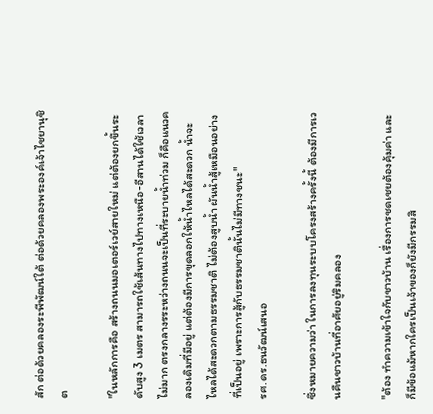สัก ต่อด้วยคลองระพีพัฒน์ใต้ ต่อด้วยคลองพระองค์เจ้าไชยานุชิต

"ในหลักการคือ สร้างถนนมอเตอร์เวย์สายใหม่ แต่ต้องยกขึ้นระดับสูง 3 เมตร สามารถใช้เส้นทางไปทางเหนือ-อีสานได้ใช้เวลาไม่มาก ตรงกลางรระหว่างถนนจะเป็นที่ระบายน้ำท่วม ก็คือแนวคลองเดิมที่มีอยู่ แต่ต้องมีการขุดลอกให้น้ำไหลได้สะดวก น้ำจะไหลได้สะดวกตามธรรมชาติ ไม่ต้องสูบน้ำ ผันน้ำสู้เหมือนอย่างที่เป็นอยู่ เพราะการสู้กับธรรมชาตินั้นไม่มีทางชนะ"
รศ.ดร.ธนวัฒน์เสนอ

ซึ่งหมายความว่า ในการลงทุนระบบโครงสร้างครั้งนี้ ต้องมีการเวนคืนชาวบ้านที่อาศัยอยู่ริมคลอง

"ต้อง ทำความเข้าใจกับชาวบ้าน เรื่องการชดเชยต้องคุ้มค่า และก็มีข้อแม้หากใครเป็นเจ้าของก็ยังมีกรรมสิ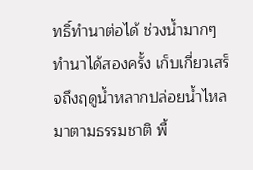ทธิ์ทำนาต่อได้ ช่วงน้ำมากๆ ทำนาได้สองครั้ง เก็บเกี่ยวเสร็จถึงฤดูน้ำหลากปล่อยน้ำไหลมาตามธรรมชาติ พื้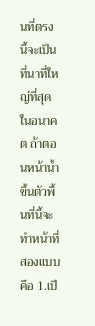นที่ตรงนี้จะเป็นที่นาที่ใหญ่ที่สุดในอนาคต ถ้าตอนหน้าน้ำขึ้นตัวพื้นที่นี้จะทำหน้าที่สองแบบ คือ 1.เป็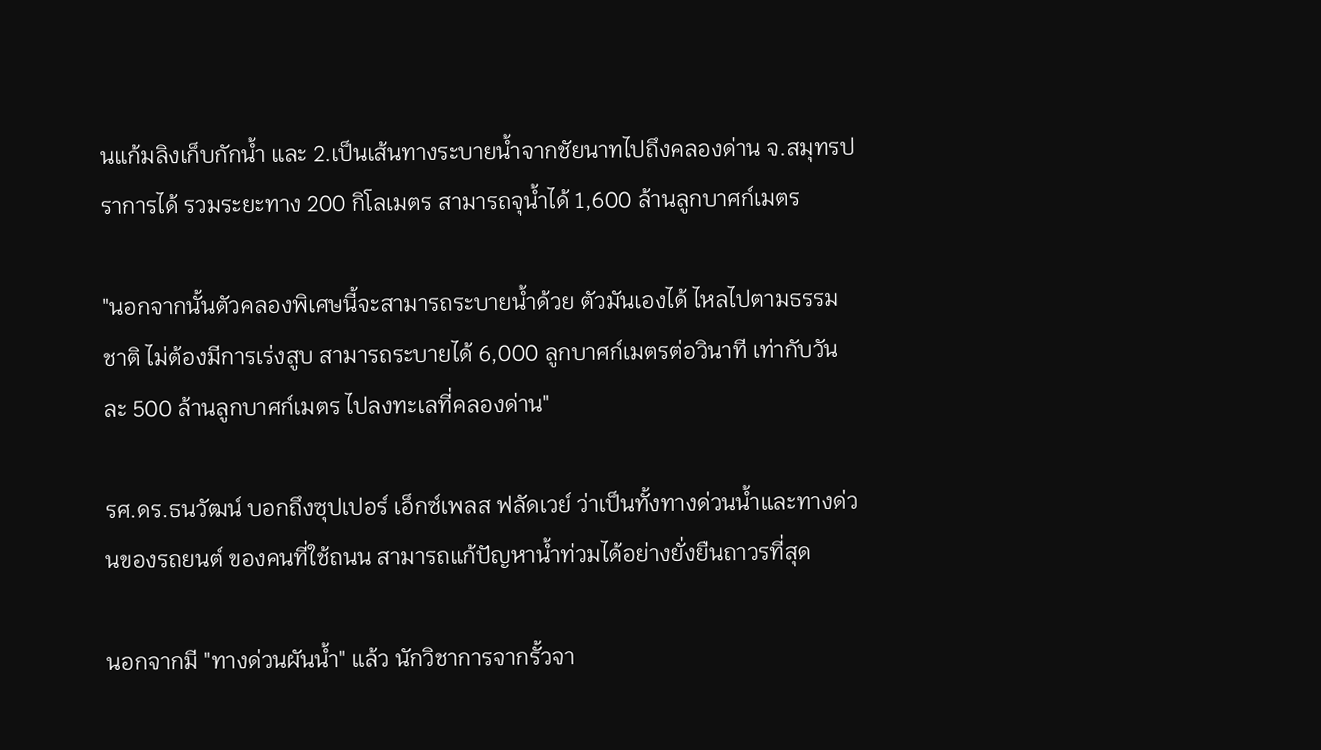นแก้มลิงเก็บกักน้ำ และ 2.เป็นเส้นทางระบายน้ำจากชัยนาทไปถึงคลองด่าน จ.สมุทรปราการได้ รวมระยะทาง 200 กิโลเมตร สามารถจุน้ำได้ 1,600 ล้านลูกบาศก์เมตร

"นอกจากนั้นตัวคลองพิเศษนี้จะสามารถระบายน้ำด้วย ตัวมันเองได้ ไหลไปตามธรรมชาติ ไม่ต้องมีการเร่งสูบ สามารถระบายได้ 6,000 ลูกบาศก์เมตรต่อวินาที เท่ากับวันละ 500 ล้านลูกบาศก์เมตร ไปลงทะเลที่คลองด่าน"

รศ.ดร.ธนวัฒน์ บอกถึงซุปเปอร์ เอ็กซ์เพลส ฟลัดเวย์ ว่าเป็นทั้งทางด่วนน้ำและทางด่วนของรถยนต์ ของคนที่ใช้ถนน สามารถแก้ปัญหาน้ำท่วมได้อย่างยั่งยืนถาวรที่สุด

นอกจากมี "ทางด่วนผันน้ำ" แล้ว นักวิชาการจากรั้วจา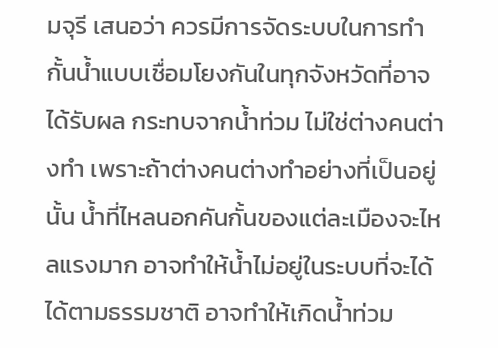มจุรี เสนอว่า ควรมีการจัดระบบในการทำกั้นน้ำแบบเชื่อมโยงกันในทุกจังหวัดที่อาจได้รับผล กระทบจากน้ำท่วม ไม่ใช่ต่างคนต่างทำ เพราะถ้าต่างคนต่างทำอย่างที่เป็นอยู่นั้น น้ำที่ไหลนอกคันกั้นของแต่ละเมืองจะไหลแรงมาก อาจทำให้น้ำไม่อยู่ในระบบที่จะได้ได้ตามธรรมชาติ อาจทำให้เกิดน้ำท่วม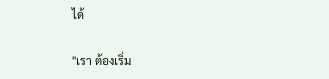ได้

"เรา ต้องเริ่ม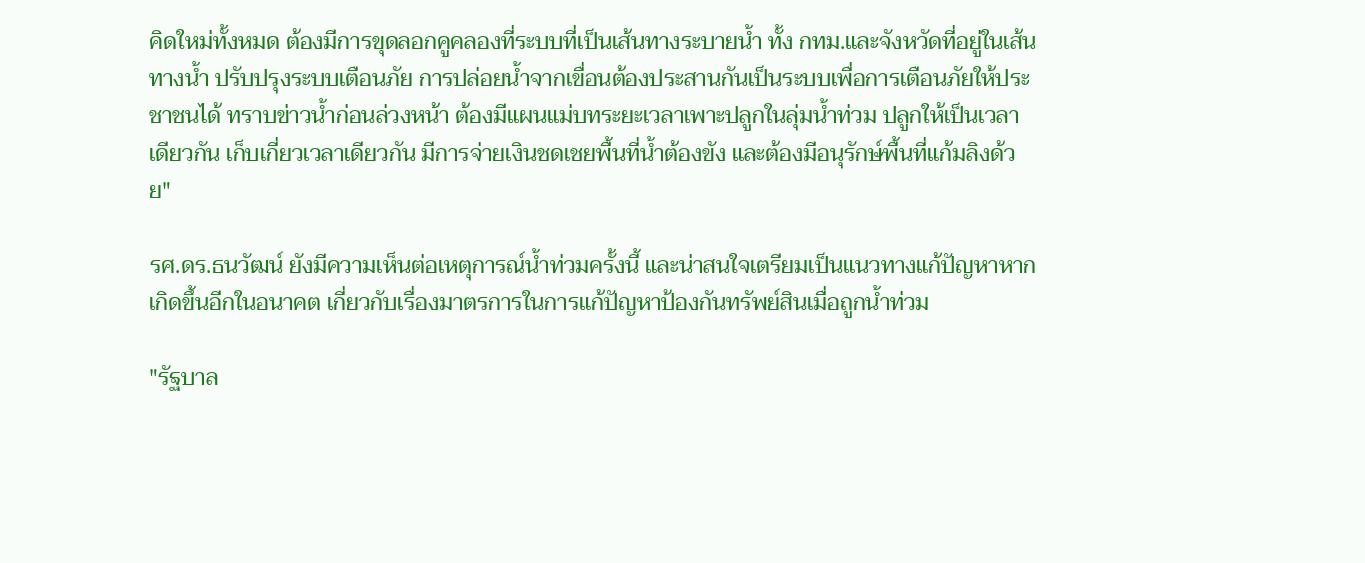คิดใหม่ทั้งหมด ต้องมีการขุดลอกคูคลองที่ระบบที่เป็นเส้นทางระบายน้ำ ทั้ง กทม.และจังหวัดที่อยู่ในเส้นทางน้ำ ปรับปรุงระบบเตือนภัย การปล่อยน้ำจากเขื่อนต้องประสานกันเป็นระบบเพื่อการเตือนภัยให้ประชาชนได้ ทราบข่าวน้ำก่อนล่วงหน้า ต้องมีแผนแม่บทระยะเวลาเพาะปลูกในลุ่มน้ำท่วม ปลูกให้เป็นเวลาเดียวกัน เก็บเกี่ยวเวลาเดียวกัน มีการจ่ายเงินชดเชยพื้นที่น้ำต้องขัง และต้องมีอนุรักษ์พื้นที่แก้มลิงด้วย"

รศ.ดร.ธนวัฒน์ ยังมีความเห็นต่อเหตุการณ์น้ำท่วมครั้งนี้ และน่าสนใจเตรียมเป็นแนวทางแก้ปัญหาหากเกิดขึ้นอีกในอนาคต เกี่ยวกับเรื่องมาตรการในการแก้ปัญหาป้องกันทรัพย์สินเมื่อถูกน้ำท่วม

"รัฐบาล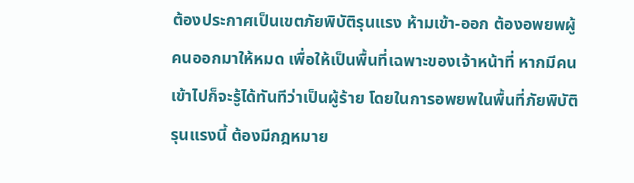ต้องประกาศเป็นเขตภัยพิบัติรุนแรง ห้ามเข้า-ออก ต้องอพยพผู้คนออกมาให้หมด เพื่อให้เป็นพื้นที่เฉพาะของเจ้าหน้าที่ หากมีคนเข้าไปก็จะรู้ได้ทันทีว่าเป็นผู้ร้าย โดยในการอพยพในพื้นที่ภัยพิบัติรุนแรงนี้ ต้องมีกฎหมาย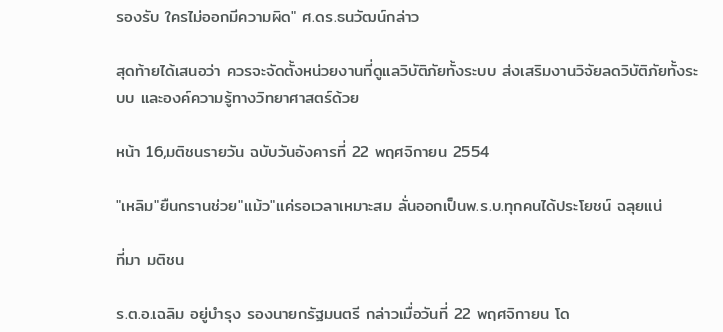รองรับ ใครไม่ออกมีความผิด" ศ.ดร.ธนวัฒน์กล่าว

สุดท้ายได้เสนอว่า ควรจะจัดตั้งหน่วยงานที่ดูแลวิบัติภัยทั้งระบบ ส่งเสริมงานวิจัยลดวิบัติภัยทั้งระบบ และองค์ความรู้ทางวิทยาศาสตร์ด้วย

หน้า 16,มติชนรายวัน ฉบับวันอังคารที่ 22 พฤศจิกายน 2554

"เหลิม"ยืนกรานช่วย"แม้ว"แค่รอเวลาเหมาะสม ลั่นออกเป็นพ.ร.บ.ทุกคนได้ประโยชน์ ฉลุยแน่

ที่มา มติชน

ร.ต.อ.เฉลิม อยู่บำรุง รองนายกรัฐมนตรี กล่าวเมื่อวันที่ 22 พฤศจิกายน โด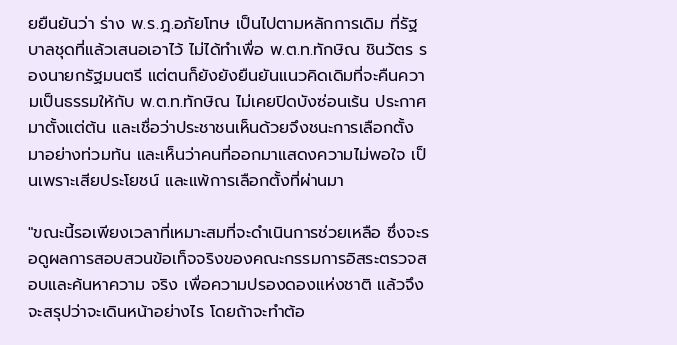ยยืนยันว่า ร่าง พ.ร.ฎ.อภัยโทษ เป็นไปตามหลักการเดิม ที่รัฐบาลชุดที่แล้วเสนอเอาไว้ ไม่ได้ทำเพื่อ พ.ต.ท.ทักษิณ ชินวัตร รองนายกรัฐมนตรี แต่ตนก็ยังยังยืนยันแนวคิดเดิมที่จะคืนความเป็นธรรมให้กับ พ.ต.ท.ทักษิณ ไม่เคยปิดบังซ่อนเร้น ประกาศมาตั้งแต่ต้น และเชื่อว่าประชาชนเห็นด้วยจึงชนะการเลือกตั้งมาอย่างท่วมท้น และเห็นว่าคนที่ออกมาแสดงความไม่พอใจ เป็นเพราะเสียประโยชน์ และแพ้การเลือกตั้งที่ผ่านมา

"ขณะนี้รอเพียงเวลาที่เหมาะสมที่จะดำเนินการช่วยเหลือ ซึ่งจะรอดูผลการสอบสวนข้อเท็จจริงของคณะกรรมการอิสระตรวจสอบและค้นหาความ จริง เพื่อความปรองดองแห่งชาติ แล้วจึงจะสรุปว่าจะเดินหน้าอย่างไร โดยถ้าจะทำต้อ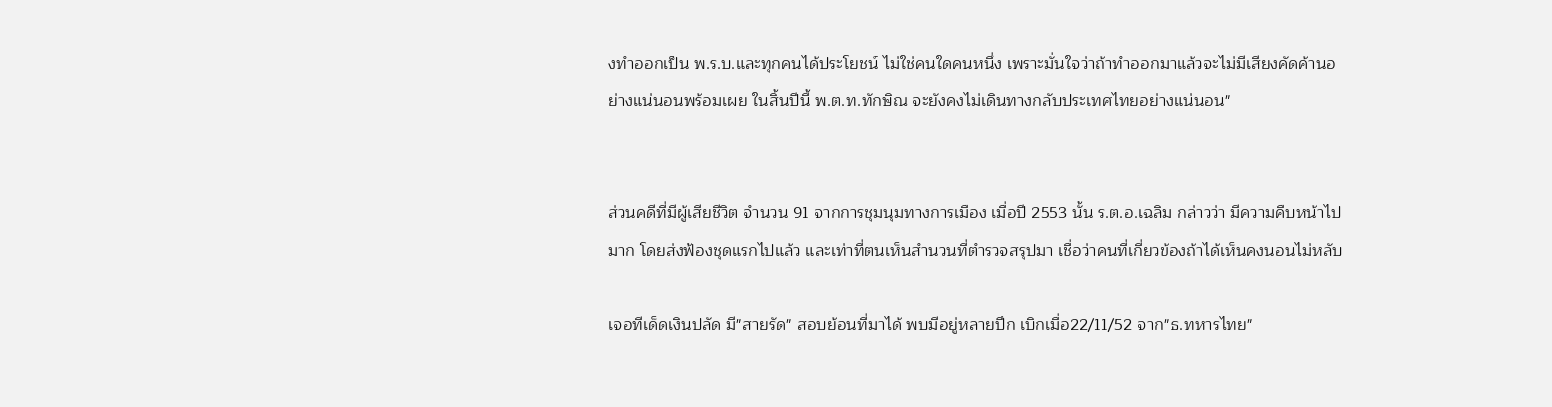งทำออกเป็น พ.ร.บ.และทุกคนได้ประโยชน์ ไม่ใช่คนใดคนหนึ่ง เพราะมั่นใจว่าถ้าทำออกมาแล้วจะไม่มีเสียงคัดค้านอย่างแน่นอนพร้อมเผย ในสิ้นปีนี้ พ.ต.ท.ทักษิณ จะยังคงไม่เดินทางกลับประเทศไทยอย่างแน่นอน"


ส่วนคดีที่มีผู้เสียชีวิต จำนวน 91 จากการชุมนุมทางการเมือง เมื่อปี 2553 นั้น ร.ต.อ.เฉลิม กล่าวว่า มีความคืบหน้าไปมาก โดยส่งฟ้องชุดแรกไปแล้ว และเท่าที่ตนเห็นสำนวนที่ตำรวจสรุปมา เชื่อว่าคนที่เกี่ยวข้องถ้าได้เห็นคงนอนไม่หลับ

เจอทีเด็ดเงินปลัด มี"สายรัด" สอบย้อนที่มาได้ พบมีอยู่หลายปึก เบิกเมื่อ22/11/52 จาก"ธ.ทหารไทย"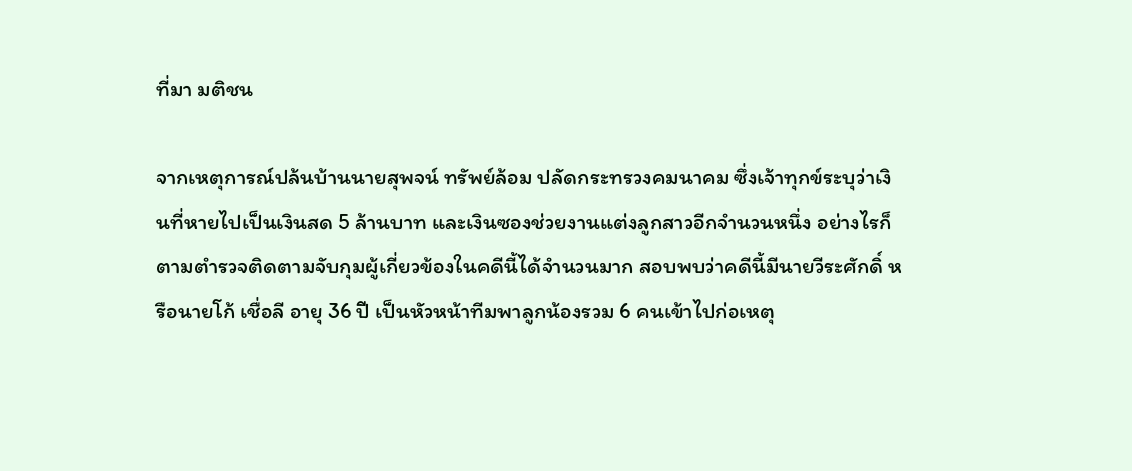ที่มา มติชน

จากเหตุการณ์ปล้นบ้านนายสุพจน์ ทรัพย์ล้อม ปลัดกระทรวงคมนาคม ซึ่งเจ้าทุกข์ระบุว่าเงินที่หายไปเป็นเงินสด 5 ล้านบาท และเงินซองช่วยงานแต่งลูกสาวอีกจำนวนหนึ่ง อย่างไรก็ตามตำรวจติดตามจับกุมผู้เกี่ยวข้องในคดีนี้ได้จำนวนมาก สอบพบว่าคดีนี้มีนายวีระศักดิ์ หรือนายโก้ เชื่อลี อายุ 36 ปี เป็นหัวหน้าทีมพาลูกน้องรวม 6 คนเข้าไปก่อเหตุ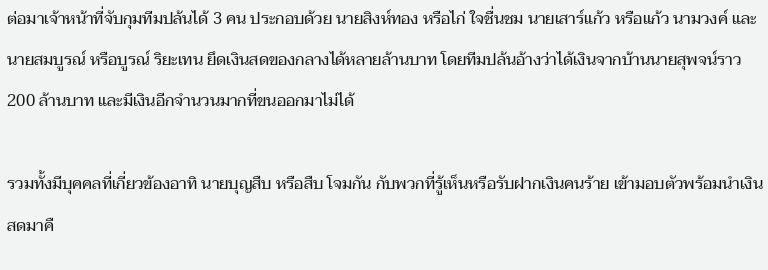ต่อมาเจ้าหน้าที่จับกุมทีมปล้นได้ 3 คน ประกอบด้วย นายสิงห์ทอง หรือไก่ ใจชื่นชม นายเสาร์แก้ว หรือแก้ว นามวงค์ และนายสมบูรณ์ หรือบูรณ์ ริยะเทน ยึดเงินสดของกลางได้หลายล้านบาท โดยทีมปล้นอ้างว่าได้เงินจากบ้านนายสุพจน์ราว 200 ล้านบาท และมีเงินอีกจำนวนมากที่ขนออกมาไม่ได้

รวมทั้งมีบุคคลที่เกี่ยวข้องอาทิ นายบุญสืบ หรือสืบ โจมกัน กับพวกที่รู้เห็นหรือรับฝากเงินคนร้าย เข้ามอบตัวพร้อมนำเงินสดมาคื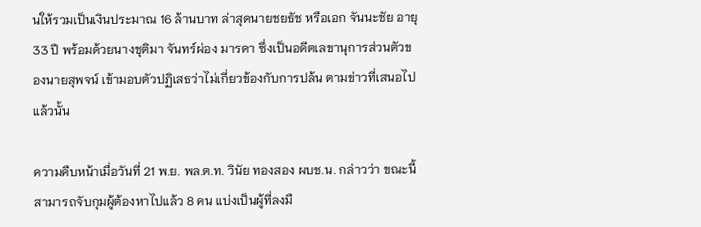นให้รวมเป็นเงินประมาณ 16 ล้านบาท ล่าสุดนายชยธัช หรือเอก จันนะชัย อายุ 33 ปี พร้อมด้วยนางชุติมา จันทร์ผ่อง มารดา ซึ่งเป็นอดีตเลขานุการส่วนตัวของนายสุพจน์ เข้ามอบตัวปฏิเสธว่าไม่เกี่ยวข้องกับการปล้น ตามข่าวที่เสนอไปแล้วนั้น

ความคืบหน้าเมื่อวันที่ 21 พ.ย. พล.ต.ท. วินัย ทองสอง ผบช.น. กล่าวว่า ขณะนี้สามารถจับกุมผู้ต้องหาไปแล้ว 8 คน แบ่งเป็นผู้ที่ลงมื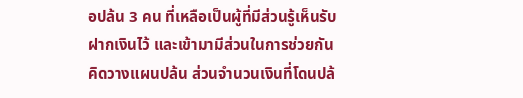อปล้น 3 คน ที่เหลือเป็นผู้ที่มีส่วนรู้เห็นรับฝากเงินไว้ และเข้ามามีส่วนในการช่วยกันคิดวางแผนปล้น ส่วนจำนวนเงินที่โดนปล้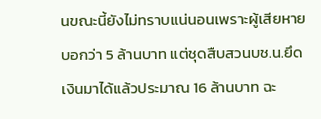นขณะนี้ยังไม่ทราบแน่นอนเพราะผู้เสียหายบอกว่า 5 ล้านบาท แต่ชุดสืบสวนบช.น.ยึดเงินมาได้แล้วประมาณ 16 ล้านบาท ฉะ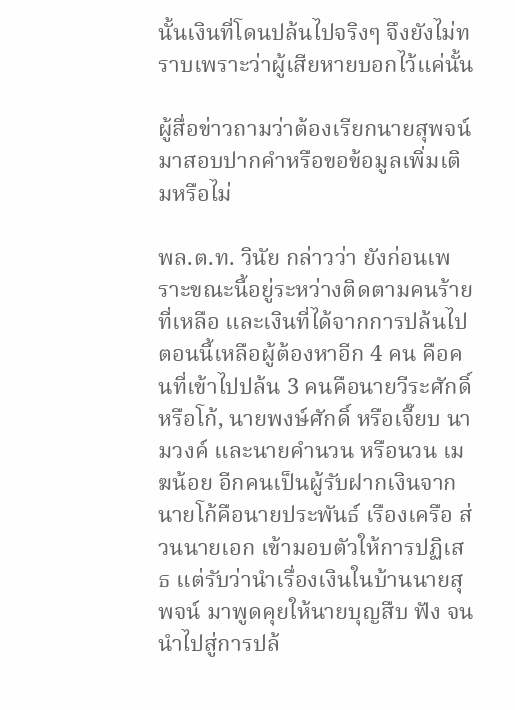นั้นเงินที่โดนปล้นไปจริงๆ จึงยังไม่ทราบเพราะว่าผู้เสียหายบอกไว้แค่นั้น

ผู้สื่อข่าวถามว่าต้องเรียกนายสุพจน์ มาสอบปากคำหรือขอข้อมูลเพิ่มเติมหรือไม่

พล.ต.ท. วินัย กล่าวว่า ยังก่อนเพราะขณะนี้อยู่ระหว่างติดตามคนร้ายที่เหลือ และเงินที่ได้จากการปล้นไป ตอนนี้เหลือผู้ต้องหาอีก 4 คน คือคนที่เข้าไปปล้น 3 คนคือนายวีระศักดิ์ หรือโก้, นายพงษ์ศักดิ์ หรือเจี๊ยบ นามวงค์ และนายคำนวน หรือนวน เมฆน้อย อีกคนเป็นผู้รับฝากเงินจากนายโก้คือนายประพันธ์ เรืองเครือ ส่วนนายเอก เข้ามอบตัวให้การปฏิเสธ แต่รับว่านำเรื่องเงินในบ้านนายสุพจน์ มาพูดคุยให้นายบุญสืบ ฟัง จนนำไปสู่การปล้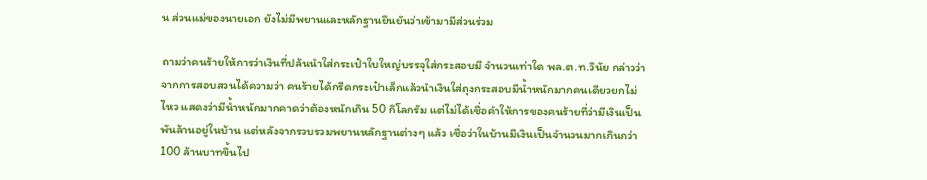น ส่วนแม่ของนายเอก ยังไม่มีพยานและหลักฐานยืนยันว่าเข้ามามีส่วนร่วม

ถามว่าคนร้ายให้การว่าเงินที่ปล้นนำใส่กระเป๋าใบใหญ่บรรจุใส่กระสอบมี จำนวนเท่าใด พล.ต.ท.วินัย กล่าวว่า จากการสอบสวนได้ความว่า คนร้ายได้กรีดกระเป๋าเล็กแล้วนำเงินใส่ถุงกระสอบมีน้ำหนักมากคนเดียวยกไม่ ไหว แสดงว่ามีน้ำหนักมากคาดว่าต้องหนักเกิน 50 กิโลกรัม แต่ไม่ได้เชื่อคำให้การของคนร้ายที่ว่ามีเงินเป็นพันล้านอยู่ในบ้าน แต่หลังจากรวบรวมพยานหลักฐานต่างๆ แล้ว เชื่อว่าในบ้านมีเงินเป็นจำนวนมากเกินกว่า 100 ล้านบาทขึ้นไป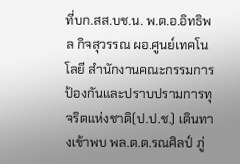ที่บก.สส.บช.น. พ.ต.อ.อิทธิพล กิจสุวรรณ ผอ.ศูนย์เทคโนโลยี สำนักงานคณะกรรมการป้องกันและปราบปรามการทุจริตแห่งชาติ(ป.ป.ช.) เดินทางเข้าพบ พล.ต.ต.รณศิลป์ ภู่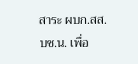สาระ ผบก.สส.บช.น. เพื่อ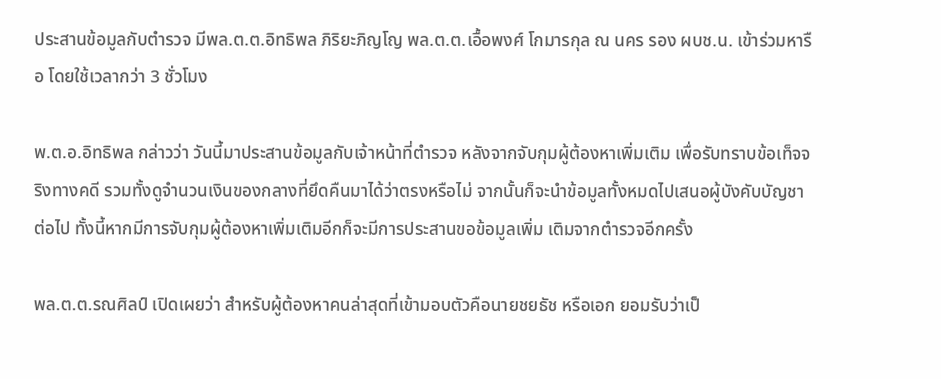ประสานข้อมูลกับตำรวจ มีพล.ต.ต.อิทธิพล ภิริยะภิญโญ พล.ต.ต.เอื้อพงศ์ โกมารกุล ณ นคร รอง ผบช.น. เข้าร่วมหารือ โดยใช้เวลากว่า 3 ชั่วโมง

พ.ต.อ.อิทธิพล กล่าวว่า วันนี้มาประสานข้อมูลกับเจ้าหน้าที่ตำรวจ หลังจากจับกุมผู้ต้องหาเพิ่มเติม เพื่อรับทราบข้อเท็จจริงทางคดี รวมทั้งดูจำนวนเงินของกลางที่ยึดคืนมาได้ว่าตรงหรือไม่ จากนั้นก็จะนำข้อมูลทั้งหมดไปเสนอผู้บังคับบัญชาต่อไป ทั้งนี้หากมีการจับกุมผู้ต้องหาเพิ่มเติมอีกก็จะมีการประสานขอข้อมูลเพิ่ม เติมจากตำรวจอีกครั้ง

พล.ต.ต.รณศิลป์ เปิดเผยว่า สำหรับผู้ต้องหาคนล่าสุดที่เข้ามอบตัวคือนายชยธัช หรือเอก ยอมรับว่าเป็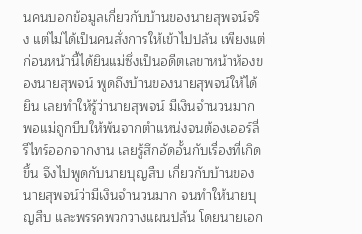นคนบอกข้อมูลเกี่ยวกับบ้านของนายสุพจน์จริง แต่ไม่ได้เป็นคนสั่งการให้เข้าไปปล้น เพียงแต่ก่อนหน้านี้ได้ยินแม่ซึ่งเป็นอดีตเลขาหน้าห้องของนายสุพจน์ พูดถึงบ้านของนายสุพจน์ให้ได้ยิน เลยทำให้รู้ว่านายสุพจน์ มีเงินจำนวนมาก พอแม่ถูกบีบให้พ้นจากตำแหน่งจนต้องเออร์ลี่รีไทร์ออกจากงาน เลยรู้สึกอัดอั้นกับเรื่องที่เกิดขึ้น จึงไปพูดกับนายบุญสืบ เกี่ยวกับบ้านของนายสุพจน์ว่ามีเงินจำนวนมาก จนทำให้นายบุญสืบ และพรรคพวกวางแผนปล้น โดยนายเอก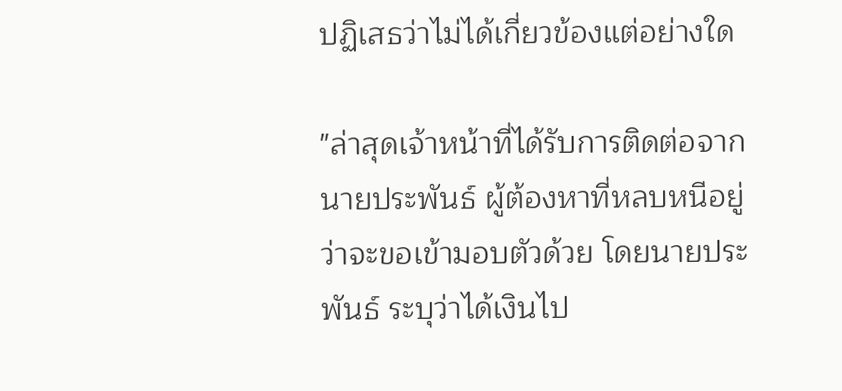ปฏิเสธว่าไม่ได้เกี่ยวข้องแต่อย่างใด

"ล่าสุดเจ้าหน้าที่ได้รับการติดต่อจากนายประพันธ์ ผู้ต้องหาที่หลบหนีอยู่ว่าจะขอเข้ามอบตัวด้วย โดยนายประพันธ์ ระบุว่าได้เงินไป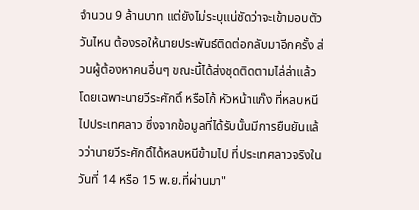จำนวน 9 ล้านบาท แต่ยังไม่ระบุแน่ชัดว่าจะเข้ามอบตัววันไหน ต้องรอให้นายประพันธ์ติดต่อกลับมาอีกครั้ง ส่วนผู้ต้องหาคนอื่นๆ ขณะนี้ได้ส่งชุดติดตามไล่ล่าแล้ว โดยเฉพาะนายวีระศักดิ์ หรือโก้ หัวหน้าแก๊ง ที่หลบหนีไปประเทศลาว ซึ่งจากข้อมูลที่ได้รับนั้นมีการยืนยันแล้วว่านายวีระศักดิ์ได้หลบหนีข้ามไป ที่ประเทศลาวจริงในวันที่ 14 หรือ 15 พ.ย.ที่ผ่านมา"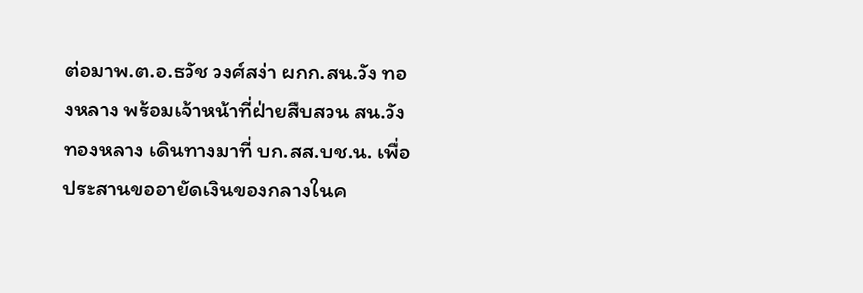ต่อมาพ.ต.อ.ธวัช วงศ์สง่า ผกก.สน.วัง ทองหลาง พร้อมเจ้าหน้าที่ฝ่ายสืบสวน สน.วัง ทองหลาง เดินทางมาที่ บก.สส.บช.น. เพื่อประสานขออายัดเงินของกลางในค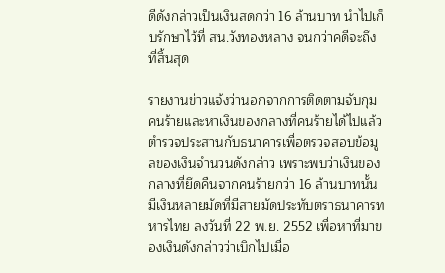ดีดังกล่าวเป็นเงินสดกว่า 16 ล้านบาท นำไปเก็บรักษาไว้ที่ สน.วังทองหลาง จนกว่าคดีจะถึงที่สิ้นสุด

รายงานข่าวแจ้งว่านอกจากการติดตามจับกุม คนร้ายและหาเงินของกลางที่คนร้ายได้ไปแล้ว ตำรวจประสานกับธนาคารเพื่อตรวจสอบข้อมูลของเงินจำนวนดังกล่าว เพราะพบว่าเงินของกลางที่ยึดคืนจากคนร้ายกว่า 16 ล้านบาทนั้น มีเงินหลายมัดที่มีสายมัดประทับตราธนาคารทหารไทย ลงวันที่ 22 พ.ย. 2552 เพื่อหาที่มาของเงินดังกล่าวว่าเบิกไปเมื่อ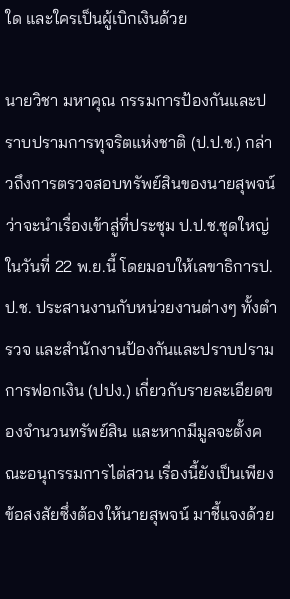ใด และใครเป็นผู้เบิกเงินด้วย

นายวิชา มหาคุณ กรรมการป้องกันและปราบปรามการทุจริตแห่งชาติ (ป.ป.ช.) กล่าวถึงการตรวจสอบทรัพย์สินของนายสุพจน์ ว่าจะนำเรื่องเข้าสู่ที่ประชุม ป.ป.ช.ชุดใหญ่ในวันที่ 22 พ.ย.นี้ โดยมอบให้เลขาธิการป.ป.ช. ประสานงานกับหน่วยงานต่างๆ ทั้งตำรวจ และสำนักงานป้องกันและปราบปรามการฟอกเงิน (ปปง.) เกี่ยวกับรายละเอียดของจำนวนทรัพย์สิน และหากมีมูลจะตั้งคณะอนุกรรมการไต่สวน เรื่องนี้ยังเป็นเพียงข้อสงสัยซึ่งต้องให้นายสุพจน์ มาชี้แจงด้วย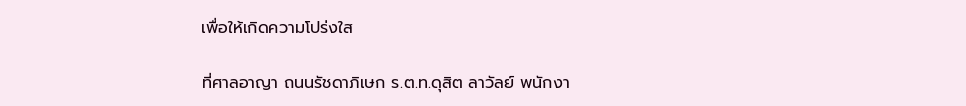เพื่อให้เกิดความโปร่งใส

ที่ศาลอาญา ถนนรัชดาภิเษก ร.ต.ท.ดุสิต ลาวัลย์ พนักงา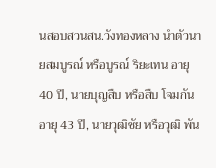นสอบสวนสน.วังทองหลาง นำตัวนายสมบูรณ์ หรือบูรณ์ ริยะเทน อายุ 40 ปี, นายบุญสืบ หรือสืบ โจมกัน อายุ 43 ปี, นายวุฒิชัย หรือวุฒิ พัน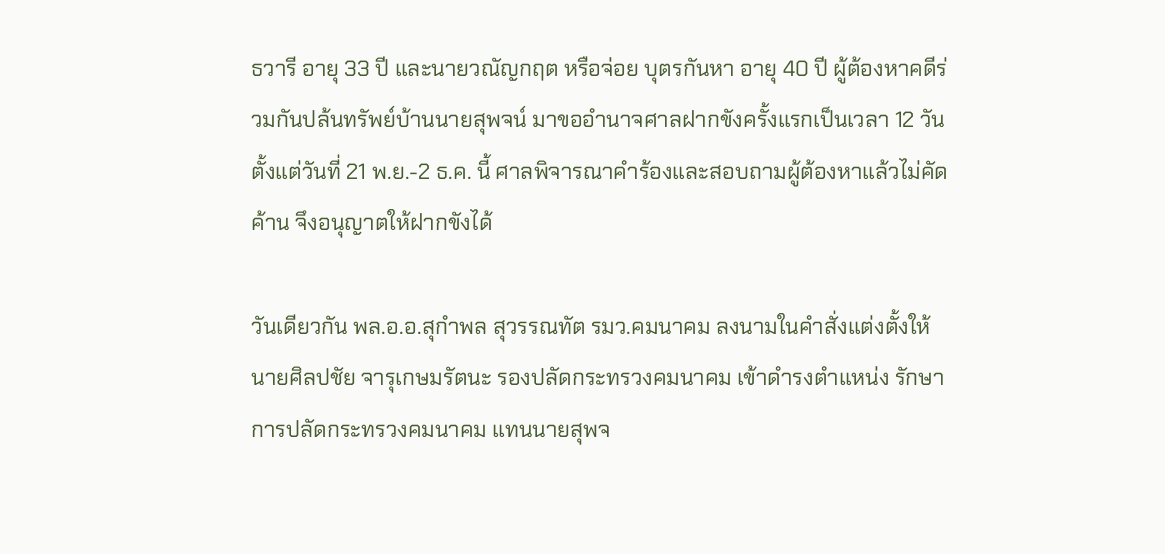ธวารี อายุ 33 ปี และนายวณัญกฤต หรือจ่อย บุตรกันหา อายุ 40 ปี ผู้ต้องหาคดีร่วมกันปล้นทรัพย์บ้านนายสุพจน์ มาขออำนาจศาลฝากขังครั้งแรกเป็นเวลา 12 วัน ตั้งแต่วันที่ 21 พ.ย.-2 ธ.ค. นี้ ศาลพิจารณาคำร้องและสอบถามผู้ต้องหาแล้วไม่คัดค้าน จึงอนุญาตให้ฝากขังได้

วันเดียวกัน พล.อ.อ.สุกำพล สุวรรณทัต รมว.คมนาคม ลงนามในคำสั่งแต่งตั้งให้นายศิลปชัย จารุเกษมรัตนะ รองปลัดกระทรวงคมนาคม เข้าดำรงตำแหน่ง รักษาการปลัดกระทรวงคมนาคม แทนนายสุพจ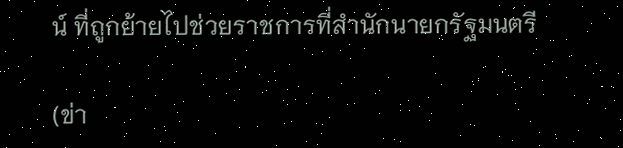น์ ที่ถูกย้ายไปช่วยราชการที่สำนักนายกรัฐมนตรี

(ข่า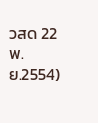วสด 22 พ.ย.2554)